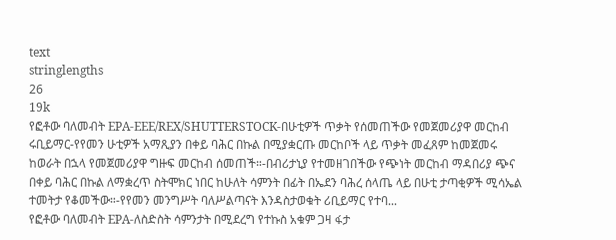text
stringlengths
26
19k
የፎቶው ባለመብት EPA-EEE/REX/SHUTTERSTOCK-በሁቲዎች ጥቃት የሰመጠችው የመጀመሪያዋ መርከብ ሩቢይማር-የየመን ሁቲዎች አማጺያን በቀይ ባሕር በኩል በሚያቋርጡ መርከቦች ላይ ጥቃት መፈጸም ከመጀመሩ ከወራት በኋላ የመጀመሪያዋ ግዙፍ መርከብ ሰመጠች።-በብሪታኒያ የተመዘገበችው የጭነት መርከብ ማዳበሪያ ጭና በቀይ ባሕር በኩል ለማቋረጥ ስትሞክር ነበር ከሁለት ሳምንት በፊት በኤደን ባሕረ ሰላጤ ላይ በሁቲ ታጣቂዎች ሚሳኤል ተመትታ የቆመችው።-የየመን መንግሥት ባለሥልጣናት እንዳስታወቁት ሪቢይማር የተባ...
የፎቶው ባለመብት EPA-ለስድስት ሳምንታት በሚደረግ የተኩስ አቁም ጋዛ ፋታ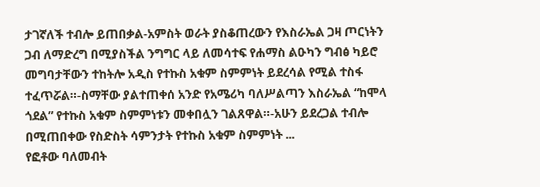ታገኛለች ተብሎ ይጠበቃል-አምስት ወራት ያስቆጠረውን የእስራኤል ጋዛ ጦርነትን ጋብ ለማድረግ በሚያስችል ንግግር ላይ ለመሳተፍ የሐማስ ልዑካን ግብፅ ካይሮ መግባታቸውን ተከትሎ አዲስ የተኩስ አቁም ስምምነት ይደረሳል የሚል ተስፋ ተፈጥሯል።-ስማቸው ያልተጠቀሰ አንድ የአሜሪካ ባለሥልጣን እስራኤል “ከሞላ ጎደል” የተኩስ አቁም ስምምነቱን መቀበሏን ገልጸዋል።-አሁን ይደረጋል ተብሎ በሚጠበቀው የስድስት ሳምንታት የተኩስ አቁም ስምምነት ...
የፎቶው ባለመብት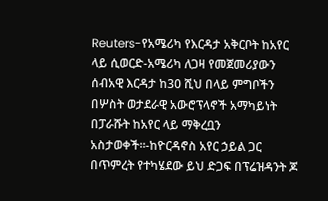Reuters-የአሜሪካ የእርዳታ አቅርቦት ከአየር ላይ ሲወርድ-አሜሪካ ለጋዛ የመጀመሪያውን ሰብአዊ እርዳታ ከ30 ሺህ በላይ ምግቦችን በሦስት ወታደራዊ አውሮፕላኖች አማካይነት በፓራሹት ከአየር ላይ ማቅረቧን አስታወቀች።-ከዮርዳኖስ አየር ኃይል ጋር በጥምረት የተካሄደው ይህ ድጋፍ በፕሬዝዳንት ጆ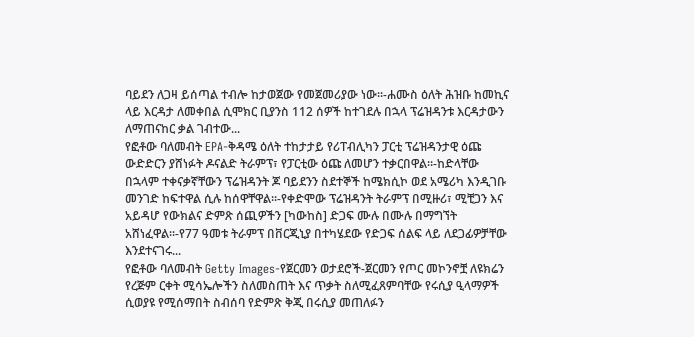ባይደን ለጋዛ ይሰጣል ተብሎ ከታወጀው የመጀመሪያው ነው።-ሐሙስ ዕለት ሕዝቡ ከመኪና ላይ እርዳታ ለመቀበል ሲሞክር ቢያንስ 112 ሰዎች ከተገደሉ በኋላ ፕሬዝዳንቱ እርዳታውን ለማጠናከር ቃል ገብተው...
የፎቶው ባለመብት EPA-ቅዳሜ ዕለት ተከታታይ የሪፐብሊካን ፓርቲ ፕሬዝዳንታዊ ዕጩ ውድድርን ያሸነፉት ዶናልድ ትራምፕ፣ የፓርቲው ዕጩ ለመሆን ተቃርበዋል።-ከድላቸው በኋላም ተቀናቃኛቸውን ፕሬዝዳንት ጆ ባይደንን ስደተኞች ከሜክሲኮ ወደ አሜሪካ እንዲገቡ መንገድ ከፍተዋል ሲሉ ከሰዋቸዋል።-የቀድሞው ፕሬዝዳንት ትራምፕ በሚዙሪ፣ ሚቺጋን እና አይዳሆ የውክልና ድምጽ ሰጪዎችን [ካውከስ] ድጋፍ ሙሉ በሙሉ በማግኘት አሸነፈዋል።-የ77 ዓመቱ ትራምፕ በቨርጂኒያ በተካሄደው የድጋፍ ሰልፍ ላይ ለደጋፊዎቻቸው እንደተናገሩ...
የፎቶው ባለመብት Getty Images-የጀርመን ወታደሮች-ጀርመን የጦር መኮንኖቿ ለዩክሬን የረጅም ርቀት ሚሳኤሎችን ስለመስጠት እና ጥቃት ስለሚፈጸምባቸው የሩሲያ ዒላማዎች ሲወያዩ የሚሰማበት ስብሰባ የድምጽ ቅጂ በሩሲያ መጠለፉን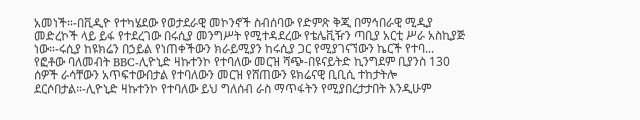አመነች።-በቪዲዮ የተካሄደው የወታደራዊ መኮንኖች ስብሰባው የድምጽ ቅጂ በማኅበራዊ ሚዲያ መድረኮች ላይ ይፋ የተደረገው በሩሲያ መንግሥት የሚተዳደረው የቴሌቪዥን ጣቢያ አርቲ ሥራ አስኪያጅ ነው።-ሩሲያ ከዩክሬን በኃይል የነጠቀችውን ክራይሚያን ከሩሲያ ጋር የሚያገናኘውን ኬርች የተባ...
የፎቶው ባለመብት BBC-ሊዮኒድ ዛኩተንኮ የተባለው መርዝ ሻጭ-በዩናይትድ ኪንግደም ቢያንስ 130 ሰዎች ራሳቸውን አጥፍተውበታል የተባለውን መርዝ የሸጠውን ዩክሬናዊ ቢቢሲ ተከታትሎ ደርሶበታል።-ሊዮኒድ ዛኩተንኮ የተባለው ይህ ግለሰብ ራስ ማጥፋትን የሚያበረታታበት እንዲሁም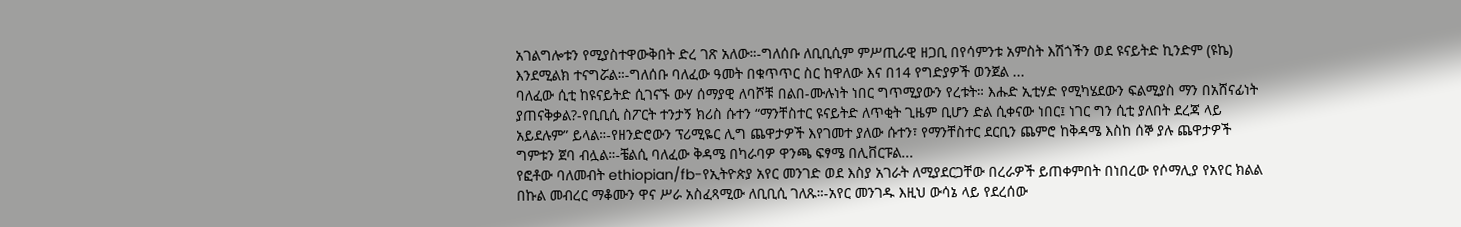አገልግሎቱን የሚያስተዋውቅበት ድረ ገጽ አለው።-ግለሰቡ ለቢቢሲም ምሥጢራዊ ዘጋቢ በየሳምንቱ አምስት እሽጎችን ወደ ዩናይትድ ኪንድም (ዩኬ) እንደሚልክ ተናግሯል።-ግለሰቡ ባለፈው ዓመት በቁጥጥር ስር ከዋለው እና በ14 የግድያዎች ወንጀል ...
ባለፈው ሲቲ ከዩናይትድ ሲገናኙ ውሃ ሰማያዊ ለባሾቹ በልበ-ሙሉነት ነበር ግጥሚያውን የረቱት። እሑድ ኢቲሃድ የሚካሄደውን ፍልሚያስ ማን በአሸናፊነት ያጠናቅቃል?-የቢቢሲ ስፖርት ተንታኝ ክሪስ ሱተን “ማንቸስተር ዩናይትድ ለጥቂት ጊዜም ቢሆን ድል ሲቀናው ነበር፤ ነገር ግን ሲቲ ያለበት ደረጃ ላይ አይደሉም” ይላል።-የዘንድሮውን ፕሪሚዬር ሊግ ጨዋታዎች እየገመተ ያለው ሱተን፣ የማንቸስተር ደርቢን ጨምሮ ከቅዳሜ እስከ ሰኞ ያሉ ጨዋታዎች ግምቱን ጀባ ብሏል።-ቼልሲ ባለፈው ቅዳሜ በካራባዎ ዋንጫ ፍፃሜ በሊቨርፑል...
የፎቶው ባለመብት ethiopian/fb-የኢትዮጵያ አየር መንገድ ወደ እስያ አገራት ለሚያደርጋቸው በረራዎች ይጠቀምበት በነበረው የሶማሊያ የአየር ክልል በኩል መብረር ማቆሙን ዋና ሥራ አስፈጻሚው ለቢቢሲ ገለጹ።-አየር መንገዱ እዚህ ውሳኔ ላይ የደረሰው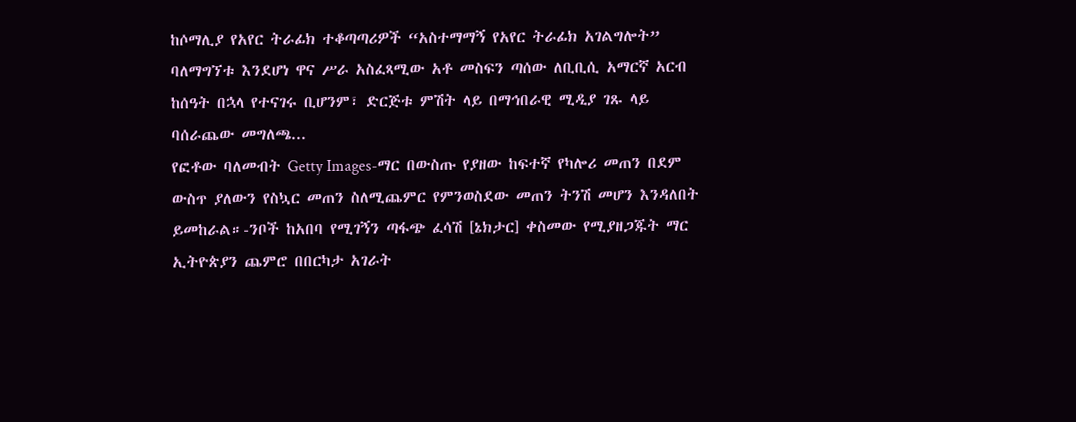ከሶማሊያ የአየር ትራፊክ ተቆጣጣሪዎች “አስተማማኝ የአየር ትራፊክ አገልግሎት” ባለማግኘቱ እንደሆነ ዋና ሥራ አስፈጻሚው አቶ መስፍን ጣሰው ለቢቢሲ አማርኛ አርብ ከሰዓት በኋላ የተናገሩ ቢሆንም፣ ድርጅቱ ምሽት ላይ በማኅበራዊ ሚዲያ ገጹ ላይ ባሰራጨው መግለጫ...
የፎቶው ባለመብት Getty Images-ማር በውስጡ የያዘው ከፍተኛ የካሎሪ መጠን በደም ውስጥ ያለውን የስኳር መጠን ስለሚጨምር የምንወስደው መጠን ትንሽ መሆን እንዳለበት ይመከራል።-ንቦች ከአበባ የሚገኝን ጣፋጭ ፈሳሽ [ኔክታር] ቀስመው የሚያዘጋጁት ማር ኢትዮጵያን ጨምሮ በበርካታ አገራት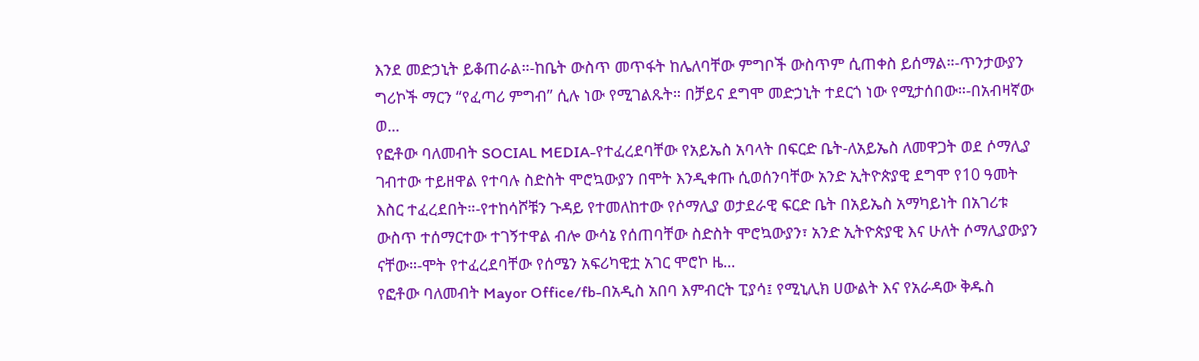እንደ መድኃኒት ይቆጠራል።-ከቤት ውስጥ መጥፋት ከሌለባቸው ምግቦች ውስጥም ሲጠቀስ ይሰማል።-ጥንታውያን ግሪኮች ማርን “የፈጣሪ ምግብ” ሲሉ ነው የሚገልጹት። በቻይና ደግሞ መድኃኒት ተደርጎ ነው የሚታሰበው።-በአብዛኛው ወ...
የፎቶው ባለመብት SOCIAL MEDIA-የተፈረደባቸው የአይኤስ አባላት በፍርድ ቤት-ለአይኤስ ለመዋጋት ወደ ሶማሊያ ገብተው ተይዘዋል የተባሉ ስድስት ሞሮኳውያን በሞት እንዲቀጡ ሲወሰንባቸው አንድ ኢትዮጵያዊ ደግሞ የ10 ዓመት እስር ተፈረደበት።-የተከሳሾቹን ጉዳይ የተመለከተው የሶማሊያ ወታደራዊ ፍርድ ቤት በአይኤስ አማካይነት በአገሪቱ ውስጥ ተሰማርተው ተገኝተዋል ብሎ ውሳኔ የሰጠባቸው ስድስት ሞሮኳውያን፣ አንድ ኢትዮጵያዊ እና ሁለት ሶማሊያውያን ናቸው።-ሞት የተፈረደባቸው የሰሜን አፍሪካዊቷ አገር ሞሮኮ ዜ...
የፎቶው ባለመብት Mayor Office/fb-በአዲስ አበባ እምብርት ፒያሳ፤ የሚኒሊክ ሀውልት እና የአራዳው ቅዱስ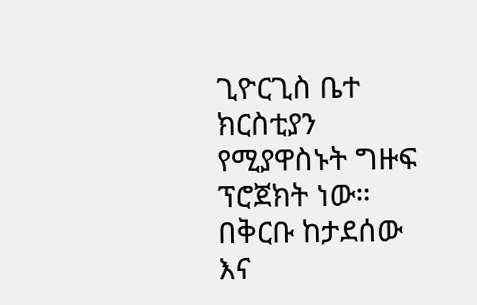ጊዮርጊስ ቤተ ክርስቲያን የሚያዋስኑት ግዙፍ ፕሮጀክት ነው። በቅርቡ ከታደሰው እና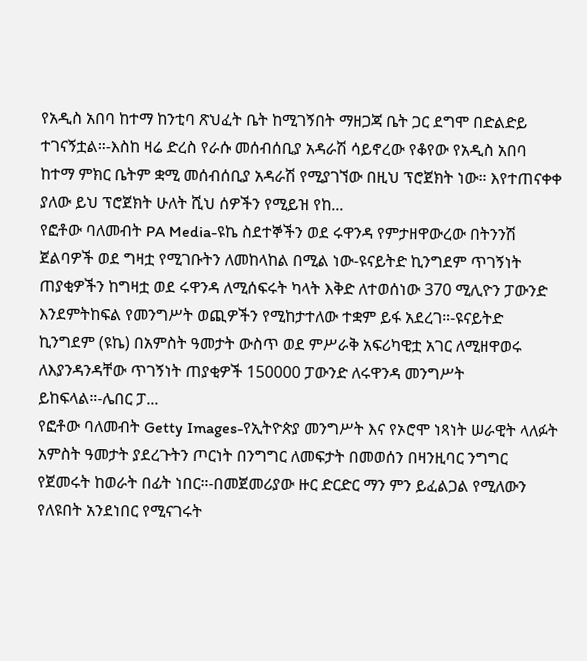የአዲስ አበባ ከተማ ከንቲባ ጽህፈት ቤት ከሚገኝበት ማዘጋጃ ቤት ጋር ደግሞ በድልድይ ተገናኝቷል።-እስከ ዛሬ ድረስ የራሱ መሰብሰቢያ አዳራሽ ሳይኖረው የቆየው የአዲስ አበባ ከተማ ምክር ቤትም ቋሚ መሰብሰቢያ አዳራሽ የሚያገኘው በዚህ ፕሮጀክት ነው። እየተጠናቀቀ ያለው ይህ ፕሮጀክት ሁለት ሺህ ሰዎችን የሚይዝ የከ...
የፎቶው ባለመብት PA Media-ዩኬ ስደተኞችን ወደ ሩዋንዳ የምታዘዋውረው በትንንሽ ጀልባዎች ወደ ግዛቷ የሚገቡትን ለመከላከል በሚል ነው-ዩናይትድ ኪንግደም ጥገኝነት ጠያቂዎችን ከግዛቷ ወደ ሩዋንዳ ለሚሰፍሩት ካላት እቅድ ለተወሰነው 370 ሚሊዮን ፓውንድ እንደምትከፍል የመንግሥት ወጪዎችን የሚከታተለው ተቋም ይፋ አደረገ።-ዩናይትድ ኪንግደም (ዩኬ) በአምስት ዓመታት ውስጥ ወደ ምሥራቅ አፍሪካዊቷ አገር ለሚዘዋወሩ ለእያንዳንዳቸው ጥገኝነት ጠያቂዎች 150000 ፓውንድ ለሩዋንዳ መንግሥት ይከፍላል።-ሌበር ፓ...
የፎቶው ባለመብት Getty Images-የኢትዮጵያ መንግሥት እና የኦሮሞ ነጻነት ሠራዊት ላለፉት አምስት ዓመታት ያደረጉትን ጦርነት በንግግር ለመፍታት በመወሰን በዛንዚባር ንግግር የጀመሩት ከወራት በፊት ነበር።-በመጀመሪያው ዙር ድርድር ማን ምን ይፈልጋል የሚለውን የለዩበት አንደነበር የሚናገሩት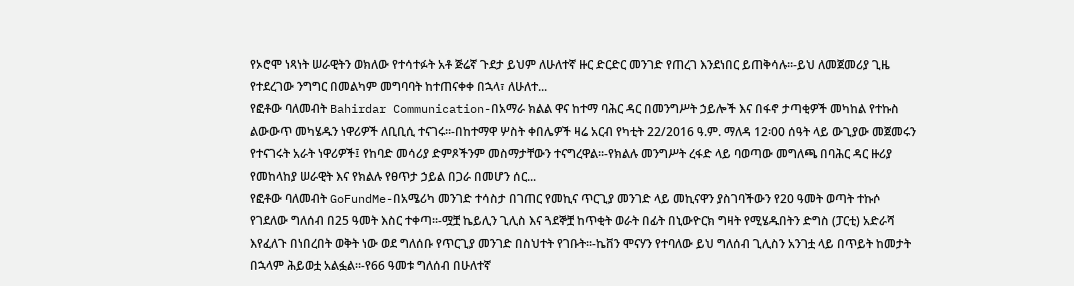የኦሮሞ ነጻነት ሠራዊትን ወክለው የተሳተፉት አቶ ጅሬኛ ጉደታ ይህም ለሁለተኛ ዙር ድርድር መንገድ የጠረገ እንደነበር ይጠቅሳሉ።-ይህ ለመጀመሪያ ጊዜ የተደረገው ንግግር በመልካም መግባባት ከተጠናቀቀ በኋላ፣ ለሁለተ...
የፎቶው ባለመብት Bahirdar Communication-በአማራ ክልል ዋና ከተማ ባሕር ዳር በመንግሥት ኃይሎች እና በፋኖ ታጣቂዎች መካከል የተኩስ ልውውጥ መካሄዱን ነዋሪዎች ለቢቢሲ ተናገሩ።-በከተማዋ ሦስት ቀበሌዎች ዛሬ አርብ የካቲት 22/2016 ዓ.ም. ማለዳ 12፡00 ሰዓት ላይ ውጊያው መጀመሩን የተናገሩት አራት ነዋሪዎች፤ የከባድ መሳሪያ ድምጾችንም መስማታቸውን ተናግረዋል።-የክልሉ መንግሥት ረፋድ ላይ ባወጣው መግለጫ በባሕር ዳር ዙሪያ የመከላከያ ሠራዊት እና የክልሉ የፀጥታ ኃይል በጋራ በመሆን ሰር...
የፎቶው ባለመብት GoFundMe-በአሜሪካ መንገድ ተሳስታ በገጠር የመኪና ጥርጊያ መንገድ ላይ መኪናዋን ያስገባችውን የ20 ዓመት ወጣት ተኩሶ የገደለው ግለሰብ በ25 ዓመት እስር ተቀጣ።-ሟቿ ኬይሊን ጊሊስ እና ጓደኞቿ ከጥቂት ወራት በፊት በኒውዮርክ ግዛት የሚሄዱበትን ድግስ (ፓርቲ) አድራሻ እየፈለጉ በነበረበት ወቅት ነው ወደ ግለሰቡ የጥርጊያ መንገድ በስህተት የገቡት።-ኬቨን ሞናሃን የተባለው ይህ ግለሰብ ጊሊስን አንገቷ ላይ በጥይት ከመታት በኋላም ሕይወቷ አልፏል።-የ66 ዓመቱ ግለሰብ በሁለተኛ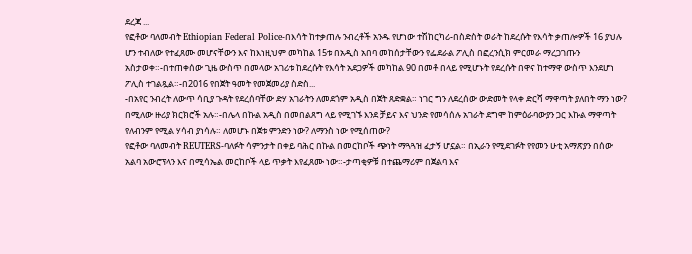ደረጃ ...
የፎቶው ባለመብት Ethiopian Federal Police-በእሳት ከተቃጠሉ ንብረቶች አንዱ የሆነው ተሽከርካሪ-በስድስት ወራት ከደረሱት የእሳት ቃጠሎዎች 16 ያህሉ ሆን ተብለው የተፈጸሙ መሆናቸውን እና ከእነዚህም መካከል 15ቱ በአዲስ አበባ መከሰታቸውን የፌደራል ፖሊስ በፎረንሲክ ምርመራ ማረጋገጡን አስታወቀ።-በተጠቀሰው ጊዜ ውስጥ በመላው አገሪቱ ከደረሱት የእሳት አደጋዎች መካከል 90 በመቶ በላይ የሚሆኑት የደረሱት በዋና ከተማዋ ውስጥ እንደሆነ ፖሊስ ተገልጿል።-በ2016 የበጀት ዓመት የመጀመሪያ ስድስ...
-በአየር ንብረት ለውጥ ሳቢያ ጉዳት የደረሰባቸው ድሃ አገራትን ለመደጎም አዲስ በጀት ጸድቋል። ነገር ግን ለደረሰው ውድመት የላቀ ድርሻ ማዋጣት ያለበት ማን ነው? በሚለው ዙሪያ ክርክሮች አሉ።-በሌላ በኩል አዲስ በመበልጸግ ላይ የሚገኙ እንደ ቻይና እና ህንድ የመሳሰሉ አገራት ደግሞ ከምዕራባውያን ጋር እኩል ማዋጣት የለብንም የሚል ሃሳብ ያነሳሉ። ለመሆኑ በጀቱ ምንድን ነው? ለማንስ ነው የሚሰጠው?
የፎቶው ባለመብት REUTERS-ባለፉት ሳምንታት በቀይ ባሕር በኩል በመርከቦች ጭነት ማጓጓዝ ፈታኝ ሆኗል። በኢራን የሚደገፉት የየመን ሁቲ አማጽያን በሰው አልባ አውሮፕላን እና በሚሳኤል መርከቦች ላይ ጥቃት እየፈጸሙ ነው።-ታጣቂዎቹ በተጨማሪም በጀልባ እና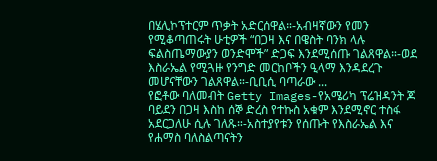በሄሊኮፕተርም ጥቃት አድርሰዋል።-አብዛኛውን የመን የሚቆጣጠሩት ሁቲዎች “በጋዛ እና በዌስት ባንክ ላሉ ፍልስጤማውያን ወንድሞች” ድጋፍ እንደሚሰጡ ገልጸዋል።-ወደ እስራኤል የሚጓዙ የንግድ መርከቦችን ዒላማ እንዳደረጉ መሆናቸውን ገልጸዋል።-ቢቢሲ ባጣራው ...
የፎቶው ባለመብት Getty Images-የአሜሪካ ፕሬዝዳንት ጆ ባይደን በጋዛ እስከ ሰኞ ድረስ የተኩስ አቁም እንደሚኖር ተስፋ አደርጋለሁ ሲሉ ገለጹ።-አስተያየቱን የሰጡት የእስራኤል እና የሐማስ ባለስልጣናትን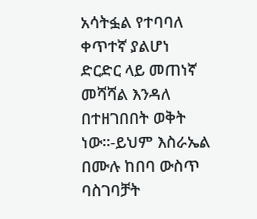አሳትፏል የተባባለ ቀጥተኛ ያልሆነ ድርድር ላይ መጠነኛ መሻሻል እንዳለ በተዘገበበት ወቅት ነው።-ይህም እስራኤል በሙሉ ከበባ ውስጥ ባስገባቻት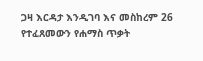ጋዛ እርዳታ እንዲገባ እና መስከረም 26 የተፈጸመውን የሐማስ ጥቃት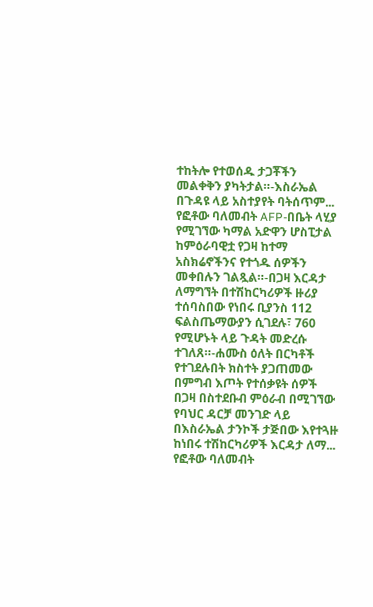ተከትሎ የተወሰዱ ታጋቾችን መልቀቅን ያካትታል።-እስራኤል በጉዳዩ ላይ አስተያየት ባትሰጥም...
የፎቶው ባለመብት AFP-በቤት ላሂያ የሚገኘው ካማል አድዋን ሆስፒታል ከምዕራባዊቷ የጋዛ ከተማ አስክሬኖችንና የተጎዱ ሰዎችን መቀበሉን ገልጿል።-በጋዛ እርዳታ ለማግኘት በተሽከርካሪዎች ዙሪያ ተሰባስበው የነበሩ ቢያንስ 112 ፍልስጤማውያን ሲገደሉ፣ 760 የሚሆኑት ላይ ጉዳት መድረሱ ተገለጸ።-ሐሙስ ዕለት በርካቶች የተገደሉበት ክስተት ያጋጠመው በምግብ እጦት የተሰቃዩት ሰዎች በጋዛ በስተደቡብ ምዕራብ በሚገኘው የባህር ዳርቻ መንገድ ላይ በእስራኤል ታንኮች ታጅበው እየተጓዙ ከነበሩ ተሽከርካሪዎች እርዳታ ለማ...
የፎቶው ባለመብት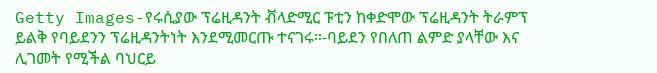Getty Images-የሩሲያው ፕሬዚዳንት ቭላድሚር ፑቲን ከቀድሞው ፕሬዚዳንት ትራምፕ ይልቅ የባይደንን ፕሬዚዳንትነት እንደሚመርጡ ተናገሩ።-ባይደን የበለጠ ልምድ ያላቸው እና ሊገመት የሚችል ባህርይ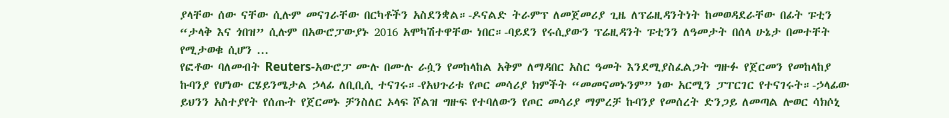ያላቸው ሰው ናቸው ሲሉም መናገራቸው በርካቶችን አስደንቋል።-ዶናልድ ትራምፕ ለመጀመሪያ ጊዜ ለፕሬዚዳንትነት ከመወዳደራቸው በፊት ፑቲን “ታላቅ እና ጎበዝ” ሲሉም በአውሮፓውያኑ 2016 አሞካሽተዋቸው ነበር።-ባይደን የሩሲያውን ፕሬዚዳንት ፑቲንን ለዓመታት በሰላ ሁኔታ በመተቸት የሚታወቁ ሲሆን ...
የፎቶው ባለመብት Reuters-አውሮፓ ሙሉ በሙሉ ራሷን የመከላከል አቅም ለማዳበር አስር ዓመት እንደሚያስፈልጋት ግዙፉ የጀርመን የመከላከያ ኩባንያ የሆነው ርሄይንሜታል ኃላፊ ለቢቢሲ ተናገሩ።-የአህጉሪቱ የጦር መሳሪያ ክምችት “መመናመኑንም” ነው አርሚን ፓፐርገር የተናገሩት።-ኃላፊው ይህንን አስተያየት የሰጡት የጀርመኑ ቻንስለር ኦላፍ ሾልዝ ግዙፍ የተባለውን የጦር መሳሪያ ማምረቻ ኩባንያ የመሰረት ድንጋይ ለመጣል ሎወር ሳክሶኒ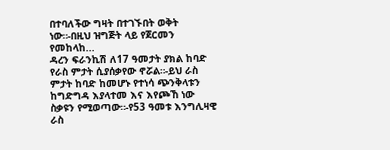በተባለችው ግዛት በተገኙበት ወቅት ነው።-በዚህ ዝግጅት ላይ የጀርመን የመከላከ...
ዳረን ፍራንኪሽ ለ17 ዓመታት ያክል ከባድ የራስ ምታት ሲያሰቃየው ኖሯል።-ይህ ራስ ምታት ከባድ ከመሆኑ የተነሳ ጭንቅላቱን ከግድግዳ እያላተመ እና እየጮኸ ነው ስቃዩን የሚወጣው።-የ53 ዓመቱ እንግሊዛዊ ራስ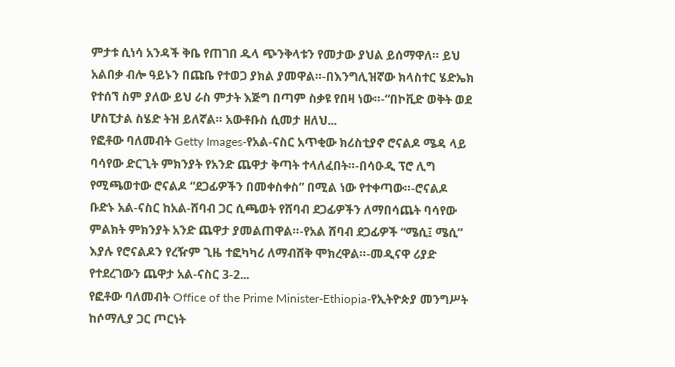ምታቱ ሲነሳ አንዳች ቅቤ የጠገበ ዱላ ጭንቅላቱን የመታው ያህል ይሰማዋለ። ይህ አልበቃ ብሎ ዓይኑን በጩቤ የተወጋ ያክል ያመዋል።-በእንግሊዝኛው ክላስተር ሄድኤክ የተሰኘ ስም ያለው ይህ ራስ ምታት እጅግ በጣም ስቃዩ የበዛ ነው።-“በኮቪድ ወቅት ወደ ሆስፒታል ስሄድ ትዝ ይለኛል። አውቶቡስ ሲመታ ዘለህ...
የፎቶው ባለመብት Getty Images-የአል-ናስር አጥቂው ክሪስቲያኖ ሮናልዶ ሜዳ ላይ ባሳየው ድርጊት ምክንያት የአንድ ጨዋታ ቅጣት ተላለፈበት።-በሳዑዲ ፕሮ ሊግ የሚጫወተው ሮናልዶ “ደጋፊዎችን በመቀስቀስ” በሚል ነው የተቀጣው።-ሮናልዶ ቡድኑ አል-ናስር ከአል-ሸባብ ጋር ሲጫወት የሸባብ ደጋፊዎችን ለማበሳጨት ባሳየው ምልክት ምክንያት አንድ ጨዋታ ያመልጠዋል።-የአል ሸባብ ደጋፊዎች “ሜሲ፤ ሜሲ” እያሉ የሮናልዶን የረዥም ጊዜ ተፎካካሪ ለማብሸቅ ሞክረዋል።-መዲናዋ ሪያድ የተደረገውን ጨዋታ አል-ናስር 3-2...
የፎቶው ባለመብት Office of the Prime Minister-Ethiopia-የኢትዮጵያ መንግሥት ከሶማሊያ ጋር ጦርነት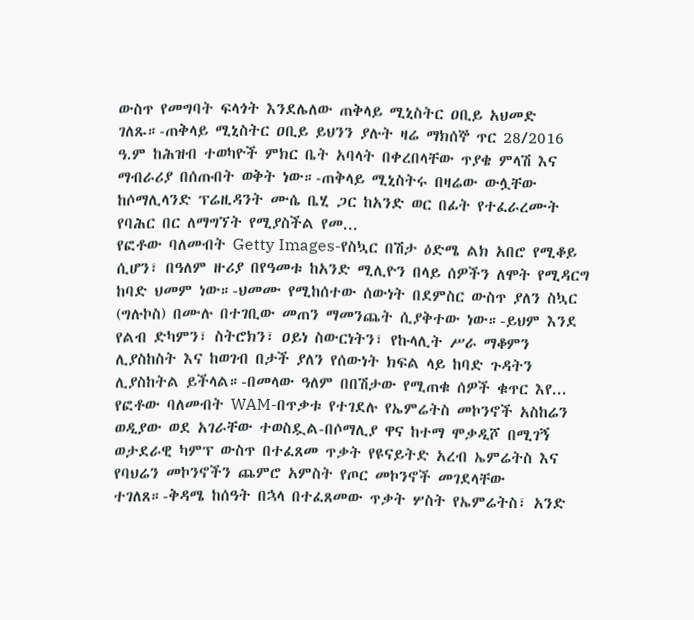ውስጥ የመግባት ፍላጎት እንደሌለው ጠቅላይ ሚኒስትር ዐቢይ አህመድ ገለጹ።-ጠቅላይ ሚኒስትር ዐቢይ ይህንን ያሉት ዛሬ ማክሰኞ ጥር 28/2016 ዓ.ም ከሕዝብ ተወካዮች ምክር ቤት አባላት በቀረበላቸው ጥያቄ ምላሽ እና ማብራሪያ በሰጡበት ወቅት ነው።-ጠቅላይ ሚኒስትሩ በዛሬው ውሏቸው ከሶማሊላንድ ፕሬዚዳንት ሙሴ ቤሂ ጋር ከአንድ ወር በፊት የተፈራረሙት የባሕር በር ለማግኘት የሚያስችል የመ...
የፎቶው ባለመብት Getty Images-የስኳር በሽታ ዕድሜ ልክ አበሮ የሚቆይ ሲሆን፣ በዓለም ዙሪያ በየዓመቱ ከአንድ ሚሊዮን በላይ ሰዎችን ለሞት የሚዳርግ ከባድ ህመም ነው።-ህመሙ የሚከሰተው ሰውነት በደምስር ውስጥ ያለን ስኳር (ግሉኮስ) በሙሉ በተገቢው መጠን ማመንጨት ሲያቅተው ነው።-ይህም እንደ የልብ ድካምን፣ ስትሮክን፣ ዐይነ ስውርነትን፣ የኩላሊት ሥራ ማቆምን ሊያስከስት እና ከወገብ በታች ያለን የሰውነት ክፍል ላይ ከባድ ጉዳትን ሊያስከትል ይችላል።-በመላው ዓለም በበሽታው የሚጠቁ ሰዎች ቁጥር እየ...
የፎቶው ባለመብት WAM-በጥቃቱ የተገደሉ የኤምሬትስ መኮንኖች አስከሬን ወዲያው ወደ አገራቸው ተወስዷል-በሶማሊያ ዋና ከተማ ሞቃዲሾ በሚገኝ ወታደራዊ ካምፕ ውስጥ በተፈጸመ ጥቃት የዩናይትድ አረብ ኤምሬትስ እና የባህሬን መኮንኖችን ጨምሮ አምስት የጦር መኮንኖች መገደላቸው ተገለጸ።-ቅዳሜ ከሰዓት በኋላ በተፈጸመው ጥቃት ሦስት የኤምሬትስ፣ አንድ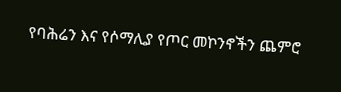የባሕሬን እና የሶማሊያ የጦር መኮንኖችን ጨምሮ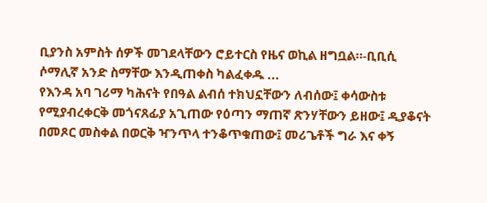ቢያንስ አምስት ሰዎች መገደላቸውን ሮይተርስ የዜና ወኪል ዘግቧል።-ቢቢሲ ሶማሊኛ አንድ ስማቸው እንዲጠቀስ ካልፈቀዱ ...
የእንዳ አባ ገሪማ ካሕናት የበዓል ልብሰ ተክህኗቸውን ለብሰው፤ ቀሳውስቱ የሚያብረቀርቅ መጎናጸፊያ አጊጠው የዕጣን ማጠኛ ጽንሃቸውን ይዘው፤ ዲያቆናት በመጾር መስቀል በወርቅ ዣንጥላ ተንቆጥቁጠው፤ መሪጌቶች ግራ እና ቀኝ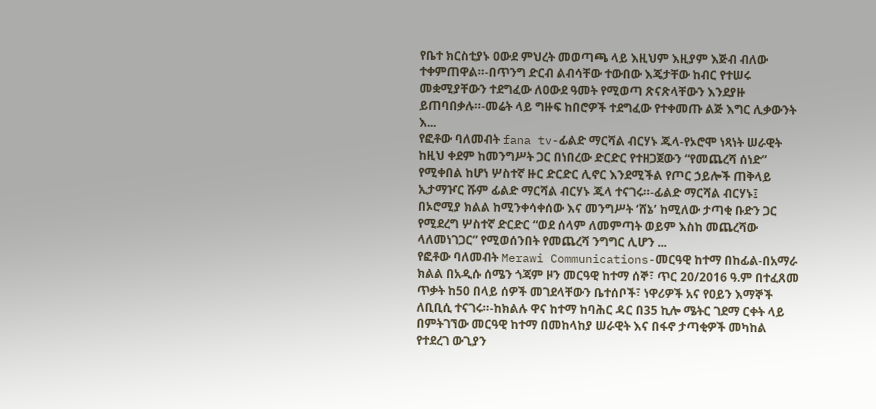የቤተ ክርስቲያኑ ዐውደ ምህረት መወጣጫ ላይ እዚህም እዚያም እጅብ ብለው ተቀምጠዋል።-በጥንግ ድርብ ልብሳቸው ተውበው እጄታቸው ከብር የተሠሩ መቋሚያቸውን ተደግፈው ለዐውደ ዓመት የሚወጣ ጽናጽላቸውን እንደያዙ ይጠባበቃሉ።-መሬት ላይ ግዙፍ ከበሮዎች ተደግፈው የተቀመጡ ልጅ እግር ሊቃውንት እ...
የፎቶው ባለመብት fana tv-ፊልድ ማርሻል ብርሃኑ ጁላ-የኦሮሞ ነጻነት ሠራዊት ከዚህ ቀደም ከመንግሥት ጋር በነበረው ድርድር የተዘጋጀውን “የመጨረሻ ሰነድ” የሚቀበል ከሆነ ሦስተኛ ዙር ድርድር ሊኖር እንደሚችል የጦር ኃይሎች ጠቅላይ ኢታማዦር ሹም ፊልድ ማርሻል ብርሃኑ ጁላ ተናገሩ።-ፊልድ ማርሻል ብርሃኑ፤ በኦሮሚያ ክልል ከሚንቀሳቀሰው እና መንግሥት ‘ሸኔ’ ከሚለው ታጣቂ ቡድን ጋር የሚደረግ ሦስተኛ ድርድር “ወደ ሰላም ለመምጣት ወይም እስከ መጨረሻው ላለመነገጋር” የሚወሰንበት የመጨረሻ ንግግር ሊሆን ...
የፎቶው ባለመብት Merawi Communications-መርዓዊ ከተማ በከፊል-በአማራ ክልል በአዲሱ ሰሜን ጎጃም ዞን መርዓዊ ከተማ ሰኞ፣ ጥር 20/2016 ዓ.ም በተፈጸመ ጥቃት ከ50 በላይ ሰዎች መገደላቸውን ቤተሰቦች፣ ነዋሪዎች አና የዐይን እማኞች ለቢቢሲ ተናገሩ።-ከክልሉ ዋና ከተማ ከባሕር ዳር በ35 ኪሎ ሜትር ገደማ ርቀት ላይ በምትገኘው መርዓዊ ከተማ በመከላከያ ሠራዊት እና በፋኖ ታጣቂዎች መካከል የተደረገ ውጊያን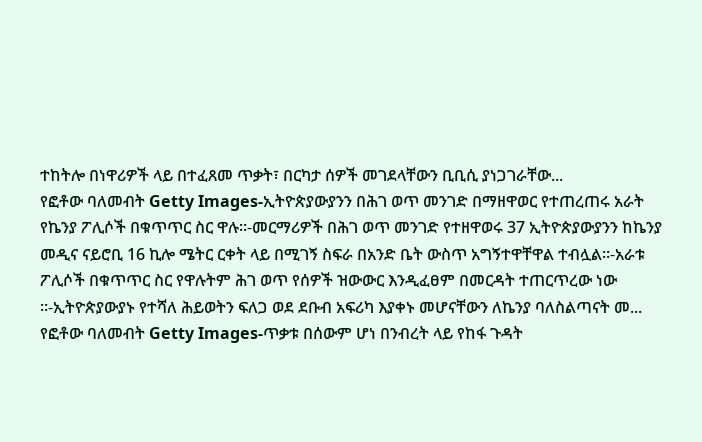ተከትሎ በነዋሪዎች ላይ በተፈጸመ ጥቃት፣ በርካታ ሰዎች መገደላቸውን ቢቢሲ ያነጋገራቸው...
የፎቶው ባለመብት Getty Images-ኢትዮጵያውያንን በሕገ ወጥ መንገድ በማዘዋወር የተጠረጠሩ አራት የኬንያ ፖሊሶች በቁጥጥር ስር ዋሉ።-መርማሪዎች በሕገ ወጥ መንገድ የተዘዋወሩ 37 ኢትዮጵያውያንን ከኬንያ መዲና ናይሮቢ 16 ኪሎ ሜትር ርቀት ላይ በሚገኝ ስፍራ በአንድ ቤት ውስጥ አግኝተዋቸዋል ተብሏል።-አራቱ ፖሊሶች በቁጥጥር ስር የዋሉትም ሕገ ወጥ የሰዎች ዝውውር እንዲፈፀም በመርዳት ተጠርጥረው ነው ።-ኢትዮጵያውያኑ የተሻለ ሕይወትን ፍለጋ ወደ ደቡብ አፍሪካ እያቀኑ መሆናቸውን ለኬንያ ባለስልጣናት መ...
የፎቶው ባለመብት Getty Images-ጥቃቱ በሰውም ሆነ በንብረት ላይ የከፋ ጉዳት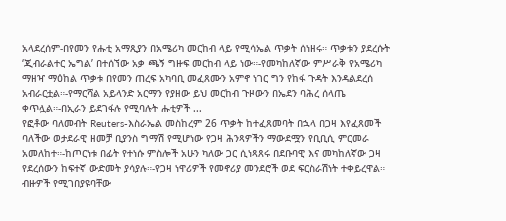አላደረሰም-በየመን የሑቲ አማጺያን በአሜሪካ መርከብ ላይ የሚሳኤል ጥቃት ሰነዘሩ። ጥቃቱን ያደረሱት ‘ጂብራልተር ኤግል’ በተሰኘው አቃ ጫኝ ግዙፍ መርከብ ላይ ነው።-የመካከለኛው ምሥራቅ የአሜሪካ ማዘዣ ማዕከል ጥቃቱ በየመን ጠረፍ አካባቢ መፈጸሙን አምኖ ነገር ግን የከፋ ጉዳት እንዳልደረሰ አብራርቷል።-የማርሻል አይላንድ አርማን የያዘው ይህ መርከብ ጉዞውን በኤደን ባሕረ ሰላጤ ቀጥሏል።-በኢራን ይደገፋሉ የሚባሉት ሑቲዎች ...
የፎቶው ባለመብት Reuters-እስራኤል መስከረም 26 ጥቃት ከተፈጸመባት በኋላ በጋዛ እየፈጸመች ባለችው ወታደራዊ ዘመቻ ቢያንስ ግማሽ የሚሆነው የጋዛ ሕንጻዎችን ማውደሟን የቢቢሲ ምርመራ አመለከተ።-ከጦርነቱ በፊት የተነሱ ምስሎች አሁን ካለው ጋር ሲነጻጸሩ በደቡባዊ እና መካከለኛው ጋዛ የደረሰውን ከፍተኛ ውድመት ያሳያሉ።-የጋዛ ነዋሪዎች የመኖሪያ መንደሮች ወደ ፍርስራሽነት ተቀይረዋል። ብዙዎች የሚገበያዩባቸው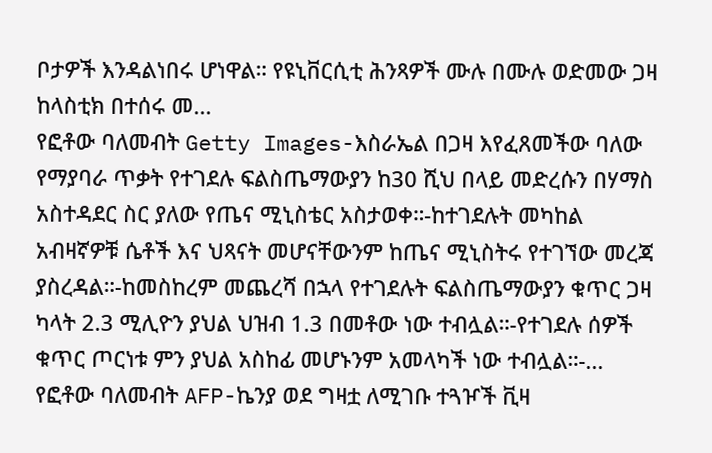ቦታዎች እንዳልነበሩ ሆነዋል። የዩኒቨርሲቲ ሕንጻዎች ሙሉ በሙሉ ወድመው ጋዛ ከላስቲክ በተሰሩ መ...
የፎቶው ባለመብት Getty Images-እስራኤል በጋዛ እየፈጸመችው ባለው የማያባራ ጥቃት የተገደሉ ፍልስጤማውያን ከ30 ሺህ በላይ መድረሱን በሃማስ አስተዳደር ስር ያለው የጤና ሚኒስቴር አስታወቀ።-ከተገደሉት መካከል አብዛኛዎቹ ሴቶች እና ህጻናት መሆናቸውንም ከጤና ሚኒስትሩ የተገኘው መረጃ ያስረዳል።-ከመስከረም መጨረሻ በኋላ የተገደሉት ፍልስጤማውያን ቁጥር ጋዛ ካላት 2.3 ሚሊዮን ያህል ህዝብ 1.3 በመቶው ነው ተብሏል።-የተገደሉ ሰዎች ቁጥር ጦርነቱ ምን ያህል አስከፊ መሆኑንም አመላካች ነው ተብሏል።-...
የፎቶው ባለመብት AFP-ኬንያ ወደ ግዛቷ ለሚገቡ ተጓዦች ቪዛ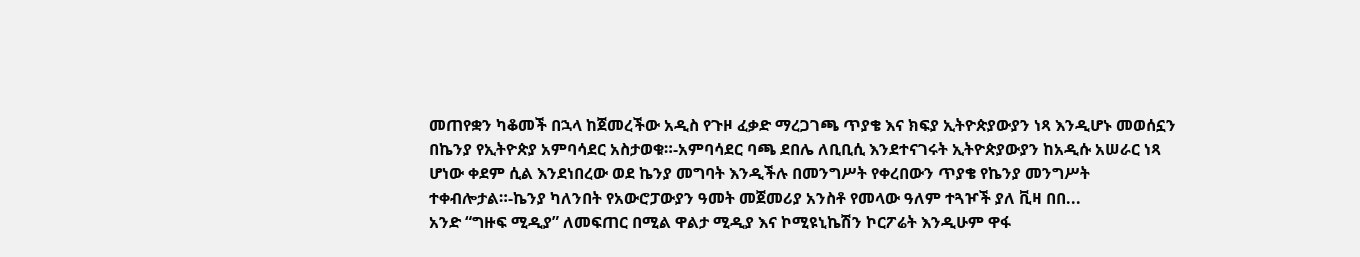መጠየቋን ካቆመች በኋላ ከጀመረችው አዲስ የጉዞ ፈቃድ ማረጋገጫ ጥያቄ እና ክፍያ ኢትዮጵያውያን ነጻ እንዲሆኑ መወሰኗን በኬንያ የኢትዮጵያ አምባሳደር አስታወቁ።-አምባሳደር ባጫ ደበሌ ለቢቢሲ እንደተናገሩት ኢትዮጵያውያን ከአዲሱ አሠራር ነጻ ሆነው ቀደም ሲል እንደነበረው ወደ ኬንያ መግባት እንዲችሉ በመንግሥት የቀረበውን ጥያቄ የኬንያ መንግሥት ተቀብሎታል።-ኬንያ ካለንበት የአውሮፓውያን ዓመት መጀመሪያ አንስቶ የመላው ዓለም ተጓዦች ያለ ቪዛ በበ...
አንድ “ግዙፍ ሚዲያ” ለመፍጠር በሚል ዋልታ ሚዲያ እና ኮሚዩኒኬሽን ኮርፖሬት እንዲሁም ዋፋ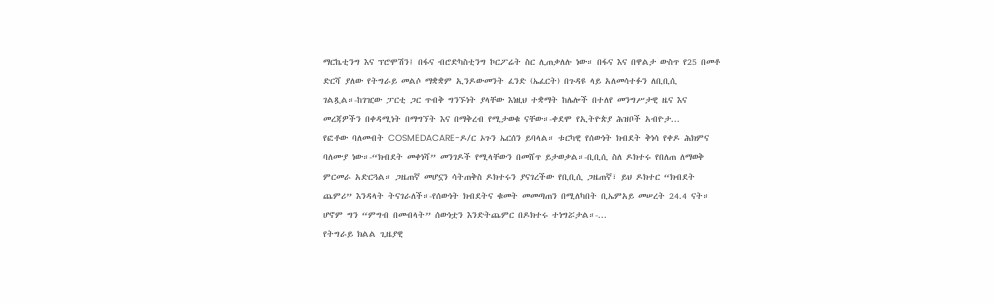ማርኬቲንግ እና ፕሮሞሽን፤ በፋና ብሮድካስቲንግ ኮርፖሬት ስር ሊጠቃለሉ ነው። በፋና እና በዋልታ ውስጥ የ25 በመቶ ድርሻ ያለው የትግራይ መልሶ ማቋቋም ኢንዶውመንት ፈንድ (ኤፈርት) በጉዳዩ ላይ አለመሳተፉን ለቢቢሲ ገልጿል።-ከገዢው ፓርቲ ጋር ጥብቅ ግንኙነት ያላቸው እነዚህ ተቋማት ከሌሎች በተለየ መንግሥታዊ ዜና እና መረጃዎችን በቀዳሚነት በማግኘት እና በማቅረብ የሚታወቁ ናቸው።-ቀደሞ የኢትዮጵያ ሕዝቦች አብዮታ...
የፎቶው ባለመብት COSMEDACARE-ዶ/ር ኦጉን ኤርሰን ይባላል። ቱርካዊ የሰውነት ክብደት ቅነሳ የቀዶ ሕክምና ባለሙያ ነው።-“ክብደት መቀነሻ” መንገዶች የሚላቸውን በመሸጥ ይታወቃል።-ቢቢሲ ስለ ዶክተሩ የበለጠ ለማወቅ ምርመራ አድርጓል። ጋዜጠኛ መሆኗን ሳትጠቅስ ዶክተሩን ያናገረችው የቢቢሲ ጋዜጠኛ፣ ይህ ዶክተር “ክብደት ጨምሪ” እንዳላት ትናገራለች።-የሰውነት ክብደትና ቁመት መመጣጠን በሚለካበት ቢኤምአይ መሠረት 24.4 ናት። ሆኖም ግን “ምግብ በመብላት” ሰውነቷን እንድትጨምር በዶክተሩ ተነግሯታል።-...
የትግራይ ክልል ጊዜያዊ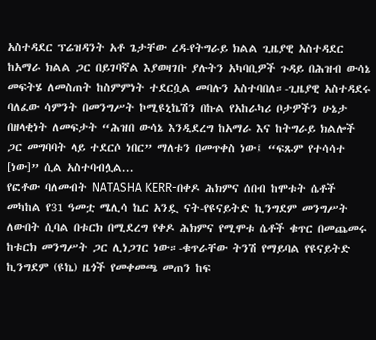አስተዳደር ፕሬዝዳንት አቶ ጌታቸው ረዳ-የትግራይ ክልል ጊዜያዊ አስተዳደር ከአማራ ክልል ጋር በይገባኛል እያወዛገቡ ያሉትን አካባቢዎች ጉዳይ በሕዝብ ውሳኔ መፍትሄ ለመስጠት ከስምምነት ተደርሷል መባሉን አስተባበለ።-ጊዜያዊ አስተዳደሩ ባለፈው ሳምንት በመንግሥት ኮሚዩኒኬሽን በኩል የአከራካሪ ቦታዎችን ሁኔታ በዘላቂነት ለመፍታት “ሕዝበ ውሳኔ እንዲደረግ ከአማራ እና ከትግራይ ክልሎች ጋር መግባባት ላይ ተደርሶ ነበር” ማለቱን በመጥቀስ ነው፤ “ፍጹም የተሳሳተ [ነው]” ሲል አስተባብሏል...
የፎቶው ባለመብት NATASHA KERR-በቀዶ ሕክምና ሰበብ ከሞቱት ሴቶች መካከል የ31 ዓመቷ ሜሊሳ ኬር አንዷ ናት-የዩናይትድ ኪንግደም መንግሥት ለውበት ሲባል በቱርክ በሚደረግ የቀዶ ሕክምና የሚሞቱ ሴቶች ቁጥር በመጨመሩ ከቱርክ መንግሥት ጋር ሊነጋገር ነው።-ቁጥራቸው ትንሽ የማይባል የዩናይትድ ኪንግደም (ዩኬ) ዜጎች የመቀመጫ መጠን ከፍ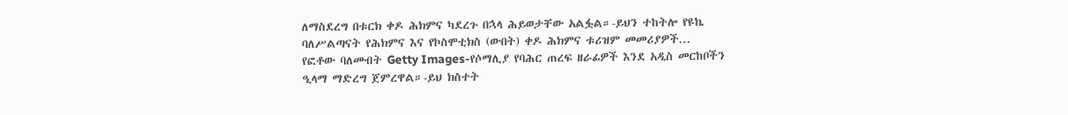ለማስደረግ በቱርክ ቀዶ ሕክምና ካደረጉ በኋላ ሕይወታቸው አልፏል።-ይህን ተከትሎ የዩኬ ባለሥልጣናት የሕክምና እና የኮስሞቲክስ (ውበት) ቀዶ ሕክምና ቱሪዝም መመሪያዎች...
የፎቶው ባለመብት Getty Images-የሶማሊያ የባሕር ጠረፍ ዘራፊዎች እንደ አዲስ መርከቦችን ዒላማ ማድረግ ጀምረዋል።-ይህ ክስተት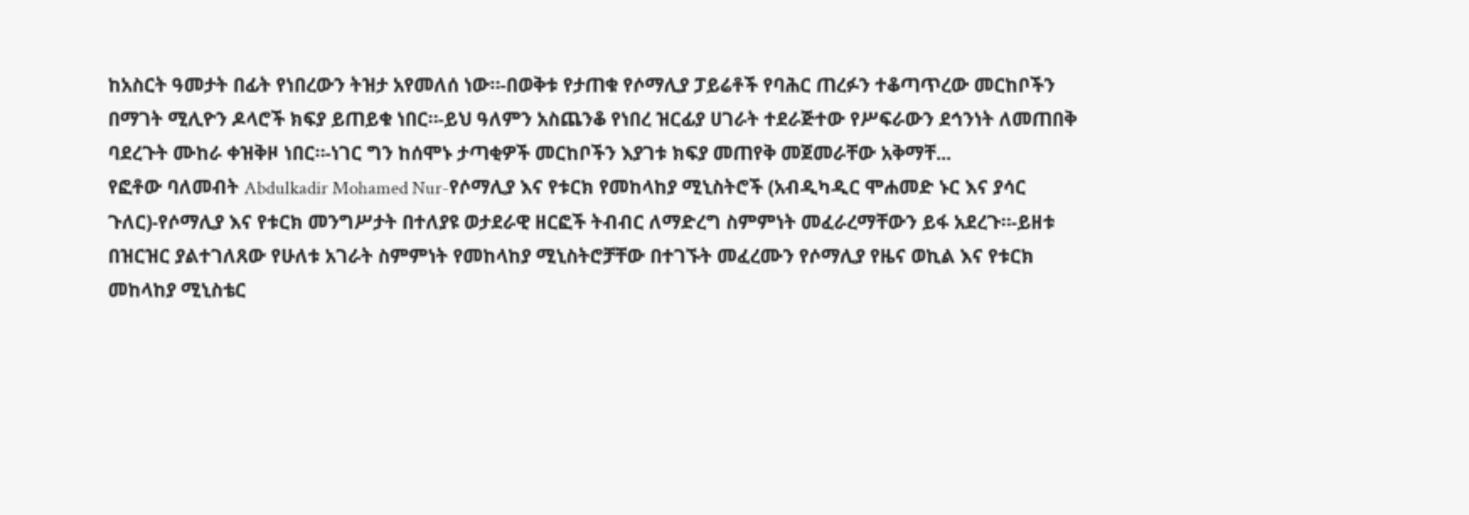ከአስርት ዓመታት በፊት የነበረውን ትዝታ አየመለሰ ነው።-በወቅቱ የታጠቁ የሶማሊያ ፓይሬቶች የባሕር ጠረፉን ተቆጣጥረው መርከቦችን በማገት ሚሊዮን ዶላሮች ክፍያ ይጠይቁ ነበር።-ይህ ዓለምን አስጨንቆ የነበረ ዝርፊያ ሀገራት ተደራጅተው የሥፍራውን ደኅንነት ለመጠበቅ ባደረጉት ሙከራ ቀዝቅዞ ነበር።-ነገር ግን ከሰሞኑ ታጣቂዎች መርከቦችን እያገቱ ክፍያ መጠየቅ መጀመራቸው አቅማቸ...
የፎቶው ባለመብት Abdulkadir Mohamed Nur-የሶማሊያ እና የቱርክ የመከላከያ ሚኒስትሮች (አብዲካዲር ሞሐመድ ኑር እና ያሳር ጉለር)-የሶማሊያ እና የቱርክ መንግሥታት በተለያዩ ወታደራዊ ዘርፎች ትብብር ለማድረግ ስምምነት መፈራረማቸውን ይፋ አደረጉ።-ይዘቱ በዝርዝር ያልተገለጸው የሁለቱ አገራት ስምምነት የመከላከያ ሚኒስትሮቻቸው በተገኙት መፈረሙን የሶማሊያ የዜና ወኪል እና የቱርክ መከላከያ ሚኒስቴር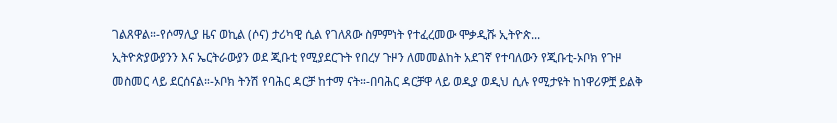ገልጸዋል።-የሶማሊያ ዜና ወኪል (ሶና) ታሪካዊ ሲል የገለጸው ስምምነት የተፈረመው ሞቃዲሹ ኢትዮጵ...
ኢትዮጵያውያንን እና ኤርትራውያን ወደ ጂቡቲ የሚያደርጉት የበረሃ ጉዞን ለመመልከት አደገኛ የተባለውን የጂቡቲ-ኦቦክ የጉዞ መስመር ላይ ደርሰናል።-ኦቦክ ትንሽ የባሕር ዳርቻ ከተማ ናት።-በባሕር ዳርቻዋ ላይ ወዲያ ወዲህ ሲሉ የሚታዩት ከነዋሪዎቿ ይልቅ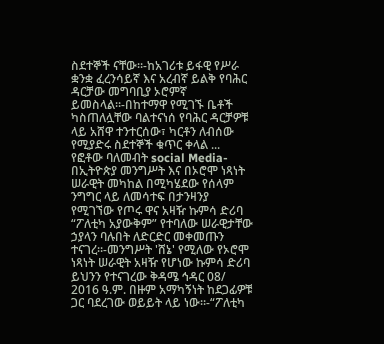ስደተኞች ናቸው።-ከአገሪቱ ይፋዊ የሥራ ቋንቋ ፈረንሳይኛ እና አረብኛ ይልቅ የባሕር ዳርቻው መግባቢያ ኦሮምኛ ይመስላል።-በከተማዋ የሚገኙ ቤቶች ካስጠለሏቸው ባልተናነሰ የባሕር ዳርቻዎቹ ላይ አሸዋ ተንተርሰው፣ ካርቶን ለብሰው የሚያድሩ ስደተኞች ቁጥር ቀላል ...
የፎቶው ባለመብት social Media-በኢትዮጵያ መንግሥት እና በኦሮሞ ነጻነት ሠራዊት መካከል በሚካሄደው የሰላም ንግግር ላይ ለመሳተፍ በታንዛንያ የሚገኘው የጦሩ ዋና አዛዥ ኩምሳ ድሪባ “ፖለቲካ አያውቅም” የተባለው ሠራዊታቸው ኃያላን ባሉበት ለድርድር መቀመጡን ተናገረ።-መንግሥት 'ሸኔ' የሚለው የኦሮሞ ነጻነት ሠራዊት አዛዥ የሆነው ኩምሳ ድሪባ ይህንን የተናገረው ቅዳሜ ኅዳር 08/ 2016 ዓ.ም. በዙም አማካኝነት ከደጋፊዎቹ ጋር ባደረገው ወይይት ላይ ነው።-“ፖለቲካ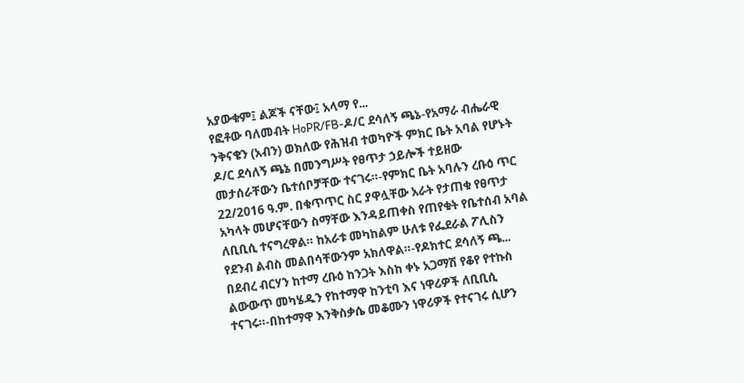አያውቁም፤ ልጆች ናቸው፤ አላማ የ...
የፎቶው ባለመብት HoPR/FB-ዶ/ር ደሳለኝ ጫኔ-የአማራ ብሔራዊ ንቅናቄን (አብን) ወክለው የሕዝብ ተወካዮች ምክር ቤት አባል የሆኑት ዶ/ር ደሳለኝ ጫኔ በመንግሥት የፀጥታ ኃይሎች ተይዘው መታሰራቸውን ቤተሰቦቻቸው ተናገሩ።-የምክር ቤት አባሉን ረቡዕ ጥር 22/2016 ዓ.ም. በቁጥጥር ስር ያዋሏቸው አራት የታጠቁ የፀጥታ አካላት መሆናቸውን ስማቸው እንዳይጠቀስ የጠየቁት የቤተሰብ አባል ለቢቢሲ ተናግረዋል። ከአራቱ መካከልም ሁለቱ የፌደራል ፖሊስን የደንብ ልብስ መልበሳቸውንም አክለዋል።-የዶክተር ደሳለኝ ጫ...
በደብረ ብርሃን ከተማ ረቡዕ ከንጋት እስከ ቀኑ አጋማሽ የቆየ የተኩስ ልውውጥ መካሄዱን የከተማዋ ከንቲባ እና ነዋሪዎች ለቢቢሲ ተናገሩ።-በከተማዋ እንቅስቃሴ መቆሙን ነዋሪዎች የተናገሩ ሲሆን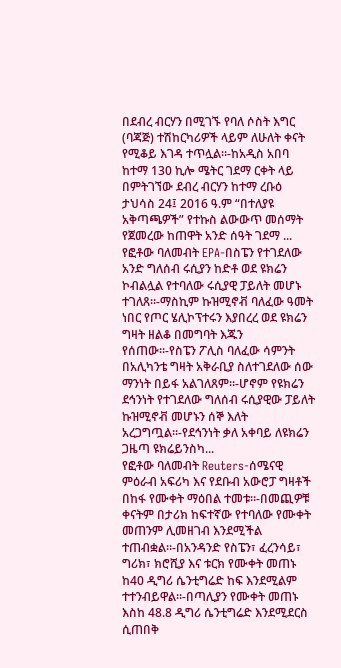በደብረ ብርሃን በሚገኙ የባለ ሶስት እግር (ባጃጅ) ተሽከርካሪዎች ላይም ለሁለት ቀናት የሚቆይ እገዳ ተጥሏል።-ከአዲስ አበባ ከተማ 130 ኪሎ ሜትር ገደማ ርቀት ላይ በምትገኘው ደብረ ብርሃን ከተማ ረቡዕ ታህሳስ 24፤ 2016 ዓ.ም “በተለያዩ አቅጣጫዎች” የተኩስ ልውውጥ መሰማት የጀመረው ከጠዋት አንድ ሰዓት ገደማ ...
የፎቶው ባለመብት EPA-በስፔን የተገደለው አንድ ግለሰብ ሩሲያን ከድቶ ወደ ዩክሬን ኮብልሏል የተባለው ሩሲያዊ ፓይለት መሆኑ ተገለጸ።-ማስኪም ኩዝሚኖቭ ባለፈው ዓመት ነበር የጦር ሄሊኮፕተሩን እያበረረ ወደ ዩክሬን ግዛት ዘልቆ በመግባት እጁን የሰጠው።-የስፔን ፖሊስ ባለፈው ሳምንት በአሊካንቴ ግዛት አቅራቢያ ስለተገደለው ሰው ማንነት በይፋ አልገለጸም።-ሆኖም የዩክሬን ደኅንነት የተገደለው ግለሰብ ሩሲያዊው ፓይለት ኩዝሚኖቭ መሆኑን ሰኞ እለት አረጋግጧል።-የደኅንነት ቃለ አቀባይ ለዩክሬን ጋዜጣ ዩክሬይንስካ...
የፎቶው ባለመብት Reuters-ሰሜናዊ ምዕራብ አፍሪካ እና የደቡብ አውሮፓ ግዛቶች በከፋ የሙቀት ማዕበል ተመቱ።-በመጪዎቹ ቀናትም በታሪክ ከፍተኛው የተባለው የሙቀት መጠንም ሊመዘገብ እንደሚችል ተጠብቋል።-በአንዳንድ የስፔን፣ ፈረንሳይ፣ ግሪክ፣ ክሮሺያ እና ቱርክ የሙቀት መጠኑ ከ40 ዲግሪ ሴንቲግሬድ ከፍ እንደሚልም ተተንብይዋል።-በጣሊያን የሙቀት መጠኑ እስከ 48.8 ዲግሪ ሴንቲግሬድ እንደሚደርስ ሲጠበቅ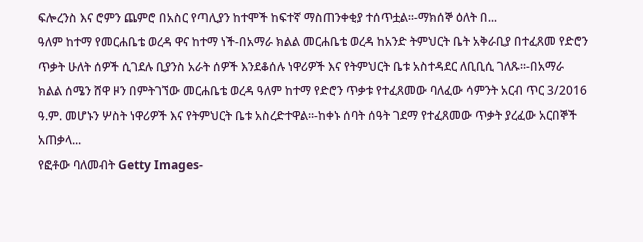ፍሎረንስ እና ሮምን ጨምሮ በአስር የጣሊያን ከተሞች ከፍተኛ ማስጠንቀቂያ ተሰጥቷል።-ማክሰኞ ዕለት በ...
ዓለም ከተማ የመርሐቤቴ ወረዳ ዋና ከተማ ነች-በአማራ ክልል መርሐቤቴ ወረዳ ከአንድ ትምህርት ቤት አቅራቢያ በተፈጸመ የድሮን ጥቃት ሁለት ሰዎች ሲገደሉ ቢያንስ አራት ሰዎች እንደቆሰሉ ነዋሪዎች እና የትምህርት ቤቱ አስተዳደር ለቢቢሲ ገለጹ።-በአማራ ክልል ሰሜን ሸዋ ዞን በምትገኘው መርሐቤቴ ወረዳ ዓለም ከተማ የድሮን ጥቃቱ የተፈጸመው ባለፈው ሳምንት አርብ ጥር 3/2016 ዓ.ም. መሆኑን ሦስት ነዋሪዎች እና የትምህርት ቤቱ አስረድተዋል።-ከቀኑ ሰባት ሰዓት ገደማ የተፈጸመው ጥቃት ያረፈው አርበኞች አጠቃላ...
የፎቶው ባለመብት Getty Images-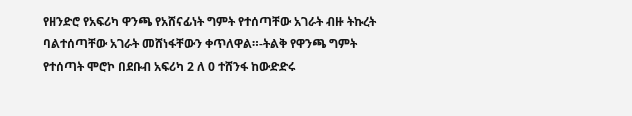የዘንድሮ የአፍሪካ ዋንጫ የአሸናፊነት ግምት የተሰጣቸው አገራት ብዙ ትኩረት ባልተሰጣቸው አገራት መሸነፋቸውን ቀጥለዋል።-ትልቅ የዋንጫ ግምት የተሰጣት ሞሮኮ በደቡብ አፍሪካ 2 ለ 0 ተሸንፋ ከውድድሩ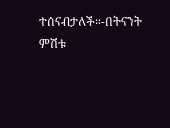ተሰናብታለች።-በትናንት ምሽቱ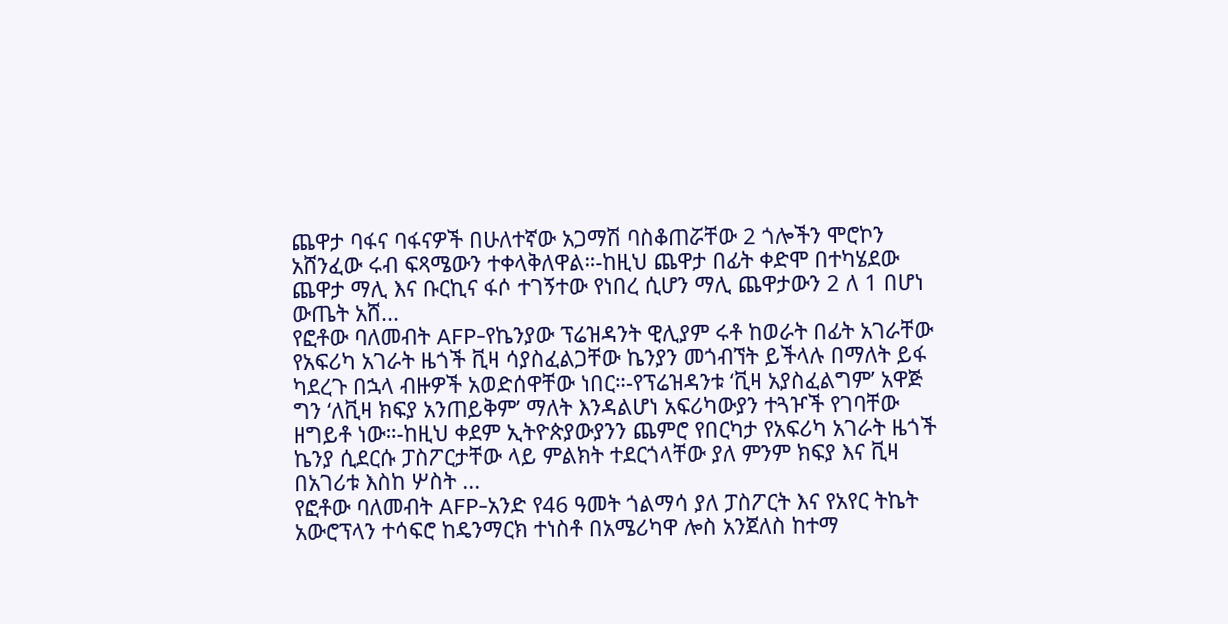ጨዋታ ባፋና ባፋናዎች በሁለተኛው አጋማሽ ባስቆጠሯቸው 2 ጎሎችን ሞሮኮን አሸንፈው ሩብ ፍጻሜውን ተቀላቅለዋል።-ከዚህ ጨዋታ በፊት ቀድሞ በተካሄደው ጨዋታ ማሊ እና ቡርኪና ፋሶ ተገኝተው የነበረ ሲሆን ማሊ ጨዋታውን 2 ለ 1 በሆነ ውጤት አሸ...
የፎቶው ባለመብት AFP-የኬንያው ፕሬዝዳንት ዊሊያም ሩቶ ከወራት በፊት አገራቸው የአፍሪካ አገራት ዜጎች ቪዛ ሳያስፈልጋቸው ኬንያን መጎብኘት ይችላሉ በማለት ይፋ ካደረጉ በኋላ ብዙዎች አወድሰዋቸው ነበር።-የፕሬዝዳንቱ ‘ቪዛ አያስፈልግም’ አዋጅ ግን ‘ለቪዛ ክፍያ አንጠይቅም’ ማለት እንዳልሆነ አፍሪካውያን ተጓዦች የገባቸው ዘግይቶ ነው።-ከዚህ ቀደም ኢትዮጵያውያንን ጨምሮ የበርካታ የአፍሪካ አገራት ዜጎች ኬንያ ሲደርሱ ፓስፖርታቸው ላይ ምልክት ተደርጎላቸው ያለ ምንም ክፍያ እና ቪዛ በአገሪቱ እስከ ሦስት ...
የፎቶው ባለመብት AFP-አንድ የ46 ዓመት ጎልማሳ ያለ ፓስፖርት እና የአየር ትኬት አውሮፕላን ተሳፍሮ ከዴንማርክ ተነስቶ በአሜሪካዋ ሎስ አንጀለስ ከተማ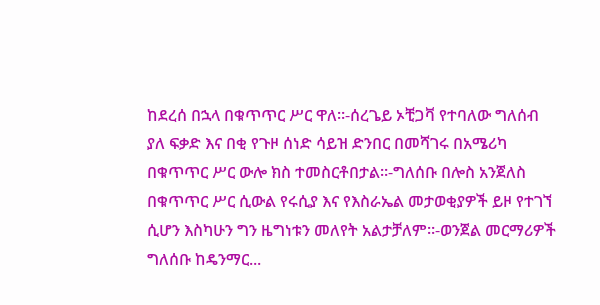ከደረሰ በኋላ በቁጥጥር ሥር ዋለ።-ሰረጌይ ኦቺጋቫ የተባለው ግለሰብ ያለ ፍቃድ እና በቂ የጉዞ ሰነድ ሳይዝ ድንበር በመሻገሩ በአሜሪካ በቁጥጥር ሥር ውሎ ክስ ተመስርቶበታል።-ግለሰቡ በሎስ አንጀለስ በቁጥጥር ሥር ሲውል የሩሲያ እና የእስራኤል መታወቂያዎች ይዞ የተገኘ ሲሆን እስካሁን ግን ዜግነቱን መለየት አልታቻለም።-ወንጀል መርማሪዎች ግለሰቡ ከዴንማር...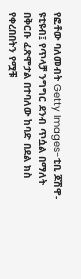የፎቶው ባለመብት Getty Images-ቲቢ ጆሽዋ-ዩቲዩብ፤ የጥላቻ ንግግር ደንብ ጥሷል በማለት በቅርቡ ፈጽሞታል በተባለው ከባድ በደል ክስ የቀረበበትን የሟቹ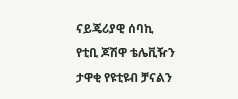ናይጄሪያዊ ሰባኪ የቲቢ ጆሽዋ ቴሌቪዥን ታዋቂ የዩቲዩብ ቻናልን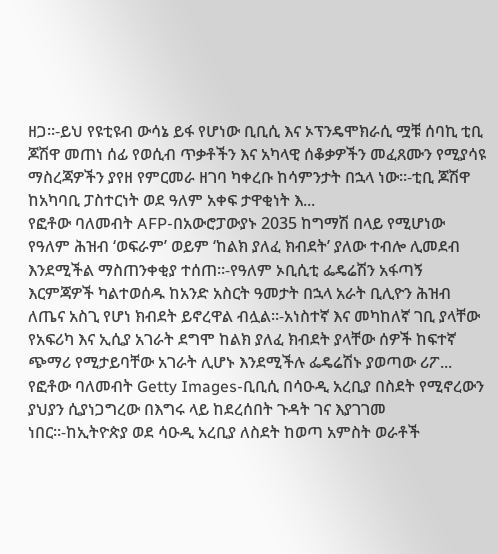ዘጋ።-ይህ የዩቲዩብ ውሳኔ ይፋ የሆነው ቢቢሲ እና ኦፕንዴሞክራሲ ሟቹ ሰባኪ ቲቢ ጆሽዋ መጠነ ሰፊ የወሲብ ጥቃቶችን እና አካላዊ ሰቆቃዎችን መፈጸሙን የሚያሳዩ ማስረጃዎችን ያየዘ የምርመራ ዘገባ ካቀረቡ ከሳምንታት በኋላ ነው።-ቲቢ ጆሽዋ ከአካባቢ ፓስተርነት ወደ ዓለም አቀፍ ታዋቂነት እ...
የፎቶው ባለመብት AFP-በአውሮፓውያኑ 2035 ከግማሽ በላይ የሚሆነው የዓለም ሕዝብ ‘ወፍራም’ ወይም ‘ከልክ ያለፈ ክብደት’ ያለው ተብሎ ሊመደብ እንደሚችል ማስጠንቀቂያ ተሰጠ።-የዓለም ኦቢሲቲ ፌዴሬሽን አፋጣኝ እርምጃዎች ካልተወሰዱ ከአንድ አስርት ዓመታት በኋላ አራት ቢሊዮን ሕዝብ ለጤና አስጊ የሆነ ክብደት ይኖረዋል ብሏል።-አነስተኛ እና መካከለኛ ገቢ ያላቸው የአፍሪካ እና ኢሲያ አገራት ደግሞ ከልክ ያለፈ ክብደት ያላቸው ሰዎች ከፍተኛ ጭማሪ የሚታይባቸው አገራት ሊሆኑ እንደሚችሉ ፌዴሬሽኑ ያወጣው ሪፖ...
የፎቶው ባለመብት Getty Images-ቢቢሲ በሳዑዲ አረቢያ በስደት የሚኖረውን ያህያን ሲያነጋግረው በእግሩ ላይ ከደረሰበት ጉዳት ገና እያገገመ ነበር።-ከኢትዮጵያ ወደ ሳዑዲ አረቢያ ለስደት ከወጣ አምስት ወራቶች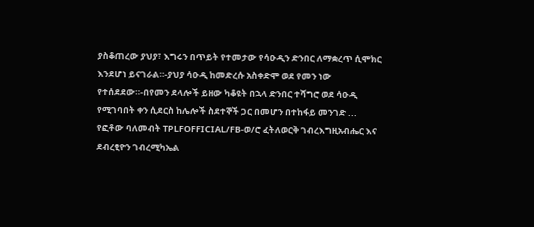ያስቆጠረው ያህያ፣ እግሩን በጥይት የተመታው የሳዑዲን ድንበር ለማቋረጥ ሲሞክር እንደሆነ ይናገራል።-ያህያ ሳዑዲ ከመድረሱ አስቀድሞ ወደ የመን ነው የተሰደደው።-በየመን ደላሎች ይዘው ካቆዩት በኋላ ድንበር ተሻግሮ ወደ ሳዑዲ የሚገባበት ቀን ሲደርስ ከሌሎች ስደተኞች ጋር በመሆን በተከፋይ መንገድ ...
የፎቶው ባለመብት TPLFOFFICIAL/FB-ወ/ሮ ፈትለወርቅ ገብረእግዚአብሔር እና ደብረፂዮን ገብረሚካኤል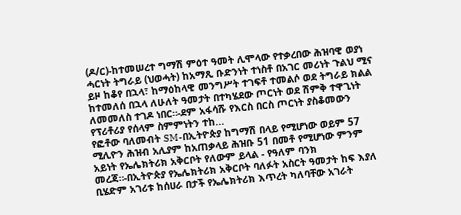(ዶ/ር)-ከተመሠረተ ግማሽ ምዕተ ዓመት ሊሞላው የተቃረበው ሕዝባዊ ወያነ ሓርነት ትግራይ (ህወሓት) ከአማጺ ቡድንነት ተነስቶ በአገር መሪነት ጉልህ ሚና ይዞ ከቆየ በኋላ፣ ከማዕከላዊ መንግሥት ተገፍቶ ተመልሶ ወደ ትግራይ ክልል ከተመለሰ በኋላ ለሁለት ዓመታት በተካሄደው ጦርነት ወደ ሽምቅ ተዋጊነት ለመመለስ ተገዶ ነበር።-ደም አፋሳሹ የእርስ በርስ ጦርነት ያስቆመውን የፕሪቶሪያ የሰላም ስምምነትን ተከ...
የፎቶው ባለመብት SM-በኢትዮጵያ ከግማሽ በላይ የሚሆነው ወይም 57 ሚሊዮን ሕዝብ አሊያም ከአጠቃላይ ሕዝቡ 51 በመቶ የሚሆነው ምንም አይነት የኤሌክትሪክ አቅርቦት የለውም ይላል - የዓለም ባንክ መረጃ።-በኢትዮጵያ የኤሌክትሪክ አቅርቦት ባለፉት አስርት ዓመታት ከፍ እያለ ቢሄድም አገሪቱ ከሰሀራ በታች የኤሌክትሪክ እጥረት ካለባቸው አገራት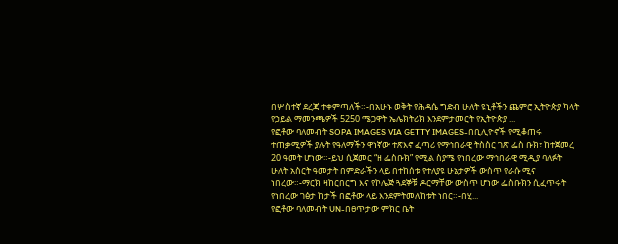በሦስተኛ ደረጃ ተቀምጣለች።-በአሁኑ ወቅት የሕዳሴ ግድብ ሁለት ዩኒቶችን ጨምሮ ኢትዮጵያ ካላት የኃይል ማመንጫዎች 5250 ሜጋዋት ኤሌክትሪክ እንደምታመርት የኢትዮጵያ ...
የፎቶው ባለመብት SOPA IMAGES VIA GETTY IMAGES-በቢሊዮኖች የሚቆጠሩ ተጠቃሚዎች ያሉት የዓለማችን ዋነኛው ተጽእኖ ፈጣሪ የማኅበራዊ ትስስር ገጽ ፌስ ቡክ፣ ከተጀመረ 20 ዓመት ሆነው።-ይህ ሲጀመር “ዘ ፌስቡክ” የሚል ስያሜ የነበረው ማኅበራዊ ሚዲያ ባለፉት ሁለት አስርት ዓመታት በምድራችን ላይ በተከሰቱ የተለያዩ ሁኔታዎች ውስጥ የራሱ ሚና ነበረው።-ማርክ ዛከርበርግ እና የኮሌጅ ጓደኞቹ ዶርማቸው ውስጥ ሆነው ፌስቡክን ሲፈጥሩት የነበረው ገፅታ ከታች በፎቶው ላይ እንደምትመለከቱት ነበር።-በሂ...
የፎቶው ባለመብት UN-በፀጥታው ምክር ቤት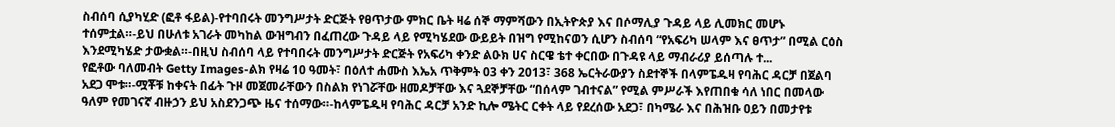ስብሰባ ሲያካሂድ (ፎቶ ፋይል)-የተባበሩት መንግሥታት ድርጅት የፀጥታው ምክር ቤት ዛሬ ሰኞ ማምሻውን በኢትዮጵያ እና በሶማሊያ ጉዳይ ላይ ሊመክር መሆኑ ተሰምቷል።-ይህ በሁለቱ አገራት መካከል ውዝግብን በፈጠረው ጉዳይ ላይ የሚካሄደው ውይይት በዝግ የሚከናወን ሲሆን ስብሰባ “የአፍሪካ ሠላም እና ፀጥታ” በሚል ርዕስ እንደሚካሄድ ታውቋል።-በዚህ ስብሰባ ላይ የተባበሩት መንግሥታት ድርጅት የአፍሪካ ቀንድ ልዑክ ሀና ስርዌ ቴተ ቀርበው በጉዳዩ ላይ ማብራሪያ ይሰጣሉ ተ...
የፎቶው ባለመብት Getty Images-ልክ የዛሬ 10 ዓመት፣ በዕለተ ሐሙስ እኤአ ጥቅምት 03 ቀን 2013፣ 368 ኤርትራውያን ስደተኞች በላምፔዱዛ የባሕር ዳርቻ በጀልባ አደጋ ሞቱ።-ሟቾቹ ከቀናት በፊት ጉዞ መጀመራቸውን በስልክ የነገሯቸው ዘመዶቻቸው እና ጓደኞቻቸው “በሰላም ገብተናል” የሚል ምሥራች እየጠበቁ ሳለ ነበር በመላው ዓለም የመገናኛ ብዙኃን ይህ አስደንጋጭ ዜና ተሰማው።-ከላምፔዱዛ የባሕር ዳርቻ አንድ ኪሎ ሜትር ርቀት ላይ የደረሰው አደጋ፣ በካሜራ እና በሕዝቡ ዐይን በመታየቱ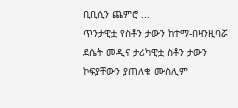ቢቢሲን ጨምሮ ...
ጥንታዊቷ የስቶን ታውን ከተማ-በዛንዚባሯ ደሴት መዲና ታሪካዊቷ ስቶን ታውን ኮፍያቸውን ያጠለቁ ሙስሊም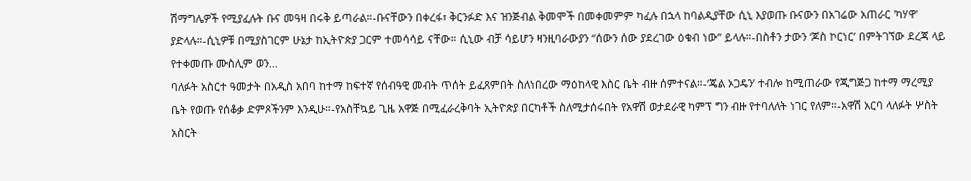ሽማግሌዎች የሚያፈሉት ቡና መዓዛ በሩቅ ይጣራል።-ቡናቸውን በቀረፋ፣ ቅርንፉድ እና ዝንጅብል ቅመሞች በመቀመምም ካፈሉ በኋላ ከባልዲያቸው ሲኒ እያወጡ ቡናውን በአገሬው አጠራር 'ካሃዋ' ያድላሉ።-ሲኒዎቹ በሚያስገርም ሁኔታ ከኢትዮጵያ ጋርም ተመሳሳይ ናቸው። ሲኒው ብቻ ሳይሆን ዛንዚባራውያን “ሰውን ሰው ያደረገው ዕቁብ ነው” ይላሉ።-በስቶን ታውን ‘ጆስ ኮርነር’ በምትገኘው ደረጃ ላይ የተቀመጡ ሙስሊም ወን...
ባለፉት አስርተ ዓመታት በአዲስ አበባ ከተማ ከፍተኛ የሰብዓዊ መብት ጥሰት ይፈጸምበት ስለነበረው ማዕከላዊ እስር ቤት ብዙ ሰምተናል።-‘ጄል ኦጋዴን’ ተብሎ ከሚጠራው የጂግጅጋ ከተማ ማረሚያ ቤት የወጡ የሰቆቃ ድምጾችንም እንዲሁ።-የአስቸኳይ ጊዜ አዋጅ በሚፈራረቅባት ኢትዮጵያ በርካቶች ስለሚታሰሩበት የአዋሽ ወታደራዊ ካምፕ ግን ብዙ የተባለለት ነገር የለም።-አዋሽ አርባ ላለፉት ሦስት አስርት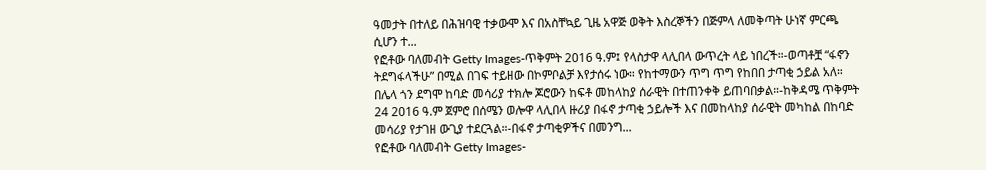ዓመታት በተለይ በሕዝባዊ ተቃውሞ እና በአስቸኳይ ጊዜ አዋጅ ወቅት እስረኞችን በጅምላ ለመቅጣት ሁነኛ ምርጫ ሲሆን ተ...
የፎቶው ባለመብት Getty Images-ጥቅምት 2016 ዓ.ም፤ የላስታዋ ላሊበላ ውጥረት ላይ ነበረች።-ወጣቶቿ “ፋኖን ትደግፋላችሁ” በሚል በገፍ ተይዘው በኮምቦልቻ እየታሰሩ ነው። የከተማውን ጥግ ጥግ የከበበ ታጣቂ ኃይል አለ። በሌላ ጎን ደግሞ ከባድ መሳሪያ ተክሎ ጆሮውን ከፍቶ መከላከያ ሰራዊት በተጠንቀቅ ይጠባበቃል።-ከቅዳሜ ጥቅምት 24 2016 ዓ.ም ጀምሮ በሰሜን ወሎዋ ላሊበላ ዙሪያ በፋኖ ታጣቂ ኃይሎች እና በመከላከያ ሰራዊት መካከል በከባድ መሳሪያ የታገዘ ውጊያ ተደርጓል።-በፋኖ ታጣቂዎችና በመንግ...
የፎቶው ባለመብት Getty Images-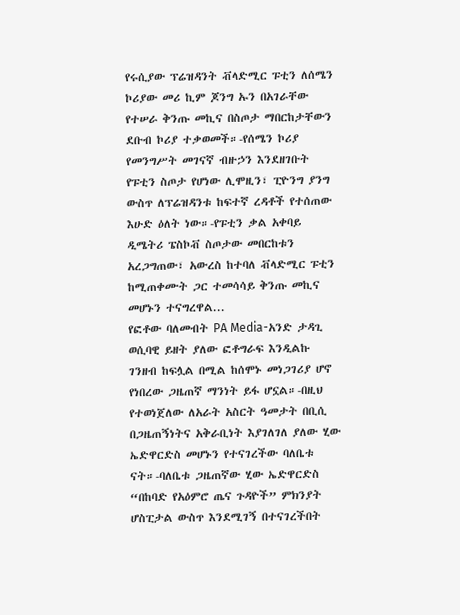የሩሲያው ፕሬዝዳንት ቭላድሚር ፑቲን ለሰሜን ኮሪያው መሪ ኪም ጆንግ ኡን በአገራቸው የተሠራ ቅንጡ መኪና በስጦታ ማበርከታቸውን ደቡብ ኮሪያ ተቃወመች።-የሰሜን ኮሪያ የመንግሥት መገናኛ ብዙኃን እንደዘገቡት የፑቲን ስጦታ የሆነው ሊሞዚን፣ ፒዮንግ ያንግ ውስጥ ለፕሬዝዳንቱ ከፍተኛ ረዳቶች የተሰጠው እሁድ ዕለት ነው።-የፑቲን ቃል አቀባይ ዲሜትሪ ፔስኮቭ ስጦታው መበርከቱን አረጋግጠው፣ አውረስ ከተባለ ቭላድሚር ፑቲን ከሚጠቀሙት ጋር ተመሳሳይ ቅንጡ መኪና መሆኑን ተናግረዋል...
የፎቶው ባለመብት PA Media-አንድ ታዳጊ ወሲባዊ ይዘት ያለው ፎቶግራፍ እንዲልኩ ገንዘብ ከፍሏል በሚል ከሰሞኑ መነጋገሪያ ሆኖ የነበረው ጋዜጠኛ ማንነት ይፋ ሆኗል።-በዚህ የተወነጀለው ለአራት አስርት ዓመታት በቢሲ በጋዜጠኝነትና አቅራቢነት እያገለገለ ያለው ሂው ኤድዋርድስ መሆኑን የተናገረችው ባለቤቱ ናት።-ባለቤቱ ጋዜጠኛው ሂው ኤድዋርድስ “በከባድ የአዕምሮ ጤና ጉዳዮች” ምክንያት ሆስፒታል ውስጥ እንደሚገኝ በተናገረችበት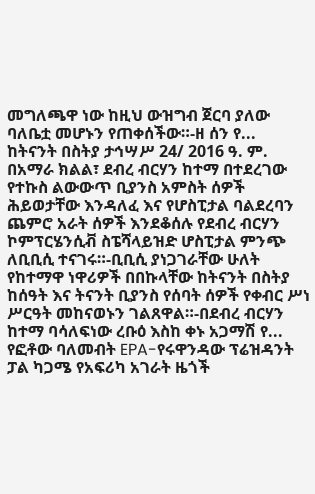መግለጫዋ ነው ከዚህ ውዝግብ ጀርባ ያለው ባለቤቷ መሆኑን የጠቀሰችው።-ዘ ሰን የ...
ከትናንት በስትያ ታኅሣሥ 24/ 2016 ዓ. ም. በአማራ ክልል፣ ደብረ ብርሃን ከተማ በተደረገው የተኩስ ልውውጥ ቢያንስ አምስት ሰዎች ሕይወታቸው እንዳለፈ እና የሆስፒታል ባልደረባን ጨምሮ አራት ሰዎች እንደቆሰሉ የደብረ ብርሃን ኮምፕርሄንሲቭ ስፔሻላይዝድ ሆስፒታል ምንጭ ለቢቢሲ ተናገሩ።-ቢቢሲ ያነጋገራቸው ሁለት የከተማዋ ነዋሪዎች በበኩላቸው ከትናንት በስትያ ከሰዓት እና ትናንት ቢያንስ የሰባት ሰዎች የቀብር ሥነ ሥርዓት መከናወኑን ገልጸዋል።-በደብረ ብርሃን ከተማ ባሳለፍነው ረቡዕ እስከ ቀኑ አጋማሽ የ...
የፎቶው ባለመብት EPA-የሩዋንዳው ፕሬዝዳንት ፓል ካጋሜ የአፍሪካ አገራት ዜጎች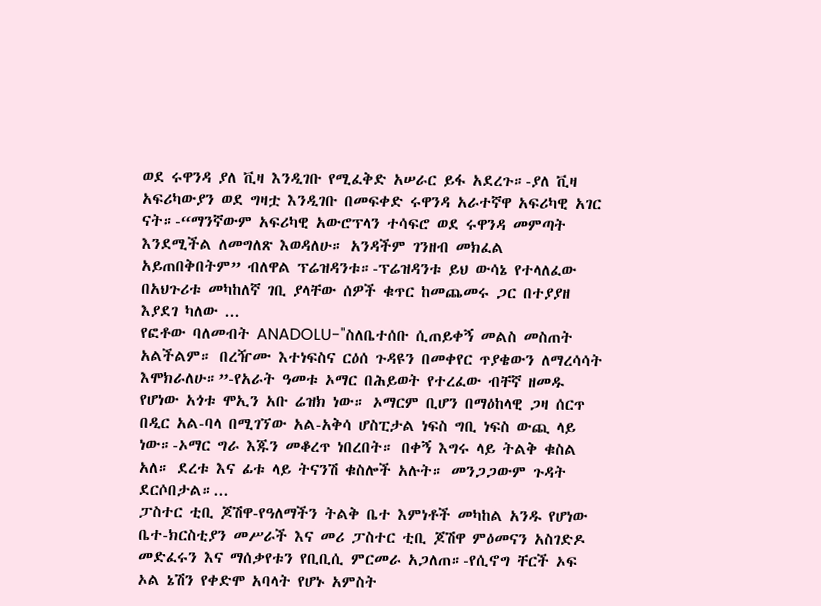ወደ ሩዋንዳ ያለ ቪዛ እንዲገቡ የሚፈቅድ አሠራር ይፋ አደረጉ።-ያለ ቪዛ አፍሪካውያን ወደ ግዛቷ እንዲገቡ በመፍቀድ ሩዋንዳ አራተኛዋ አፍሪካዊ አገር ናት።-“ማንኛውም አፍሪካዊ አውሮፕላን ተሳፍሮ ወደ ሩዋንዳ መምጣት እንደሚችል ለመግለጽ እወዳለሁ። አንዳችም ገንዘብ መክፈል አይጠበቅበትም” ብለዋል ፕሬዝዳንቱ።-ፕሬዝዳንቱ ይህ ውሳኔ የተላለፈው በአህጉሪቱ መካከለኛ ገቢ ያላቸው ሰዎች ቁጥር ከመጨመሩ ጋር በተያያዘ እያደገ ካለው ...
የፎቶው ባለመብት ANADOLU-"ስለቤተሰቡ ሲጠይቀኝ መልስ መስጠት አልችልም። በረዥሙ እተነፍስና ርዕሰ ጉዳዩን በመቀየር ጥያቄውን ለማረሳሳት እሞክራለሁ።”-የአራት ዓመቱ ኦማር በሕይወት የተረፈው ብቸኛ ዘመዱ የሆነው አጎቱ ሞኢን አቡ ሬዝክ ነው። ኦማርም ቢሆን በማዕከላዊ ጋዛ ሰርጥ በዲር አል-ባላ በሚገኘው አል-አቅሳ ሆስፒታል ነፍስ ግቢ ነፍስ ውጪ ላይ ነው።-ኦማር ግራ እጁን መቆረጥ ነበረበት። በቀኝ እግሩ ላይ ትልቅ ቁስል አለ። ደረቱ እና ፊቱ ላይ ትናንሽ ቁስሎች አሉት። መንጋጋውም ጉዳት ደርሶበታል።...
ፓስተር ቲቢ ጆሽዋ-የዓለማችን ትልቅ ቤተ እምነቶች መካከል አንዱ የሆነው ቤተ-ክርስቲያን መሥራች እና መሪ ፓስተር ቲቢ ጆሽዋ ምዕመናን አስገድዶ መድፈሩን እና ማሰቃየቱን የቢቢሲ ምርመራ አጋለጠ።-የሲኖግ ቸርች ኦፍ ኦል ኔሽን የቀድሞ አባላት የሆኑ አምስት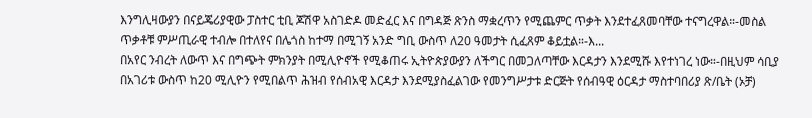እንግሊዛውያን በናይጄሪያዊው ፓስተር ቲቢ ጆሽዋ አስገድዶ መድፈር እና በግዳጅ ጽንስ ማቋረጥን የሚጨምር ጥቃት እንደተፈጸመባቸው ተናግረዋል።-መስል ጥቃቶቹ ምሥጢራዊ ተብሎ በተለየና በሌጎስ ከተማ በሚገኝ አንድ ግቢ ውስጥ ለ20 ዓመታት ሲፈጸም ቆይቷል።-እ...
በአየር ንብረት ለውጥ እና በግጭት ምክንያት በሚሊዮኖች የሚቆጠሩ ኢትዮጵያውያን ለችግር በመጋለጣቸው እርዳታን እንደሚሹ እየተነገረ ነው።-በዚህም ሳቢያ በአገሪቱ ውስጥ ከ20 ሚሊዮን የሚበልጥ ሕዝብ የሰብአዊ እርዳታ እንደሚያስፈልገው የመንግሥታቱ ድርጅት የሰብዓዊ ዕርዳታ ማስተባበሪያ ጽ/ቤት (ኦቻ)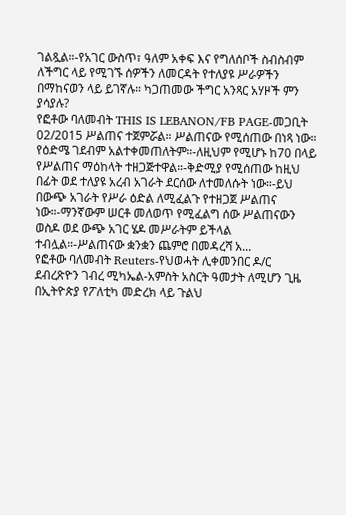ገልጿል።-የአገር ውስጥ፣ ዓለም አቀፍ እና የግለሰቦች ስብስብም ለችግር ላይ የሚገኙ ሰዎችን ለመርዳት የተለያዩ ሥራዎችን በማከናወን ላይ ይገኛሉ። ካጋጠመው ችግር አንጻር አሃዞች ምን ያሳያሉ?
የፎቶው ባለመብት THIS IS LEBANON/FB PAGE-መጋቢት 02/2015 ሥልጠና ተጀምሯል። ሥልጠናው የሚሰጠው በነጻ ነው። የዕድሜ ገደብም አልተቀመጠለትም።-ለዚህም የሚሆኑ ከ70 በላይ የሥልጠና ማዕከላት ተዘጋጅተዋል።-ቅድሚያ የሚሰጠው ከዚህ በፊት ወደ ተለያዩ አረብ አገራት ደርሰው ለተመለሱት ነው።-ይህ በውጭ አገራት የሥራ ዕድል ለሚፈልጉ የተዘጋጀ ሥልጠና ነው።-ማንኛውም ሠርቶ መለወጥ የሚፈልግ ሰው ሥልጠናውን ወስዶ ወደ ውጭ አገር ሄዶ መሥራትም ይችላል ተብሏል።-ሥልጠናው ቋንቋን ጨምሮ በመዳረሻ አ...
የፎቶው ባለመብት Reuters-የህወሓት ሊቀመንበር ዶ/ር ደብረጽዮን ገብረ ሚካኤል-አምስት አስርት ዓመታት ለሚሆን ጊዜ በኢትዮጵያ የፖለቲካ መድረክ ላይ ጉልህ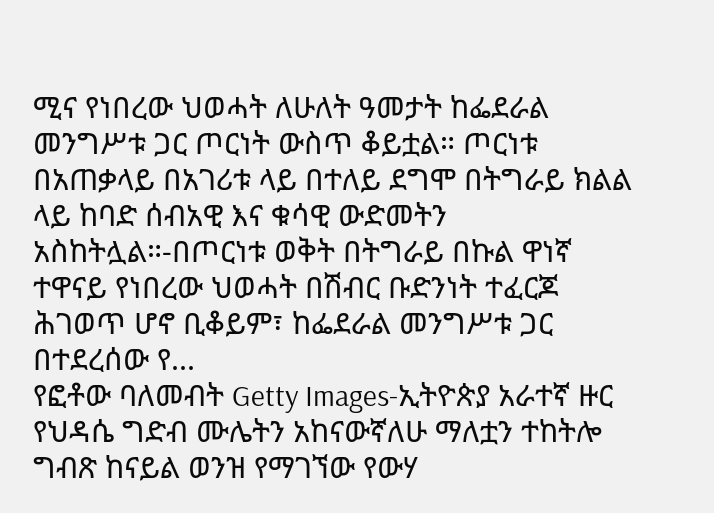ሚና የነበረው ህወሓት ለሁለት ዓመታት ከፌደራል መንግሥቱ ጋር ጦርነት ውስጥ ቆይቷል። ጦርነቱ በአጠቃላይ በአገሪቱ ላይ በተለይ ደግሞ በትግራይ ክልል ላይ ከባድ ሰብአዊ እና ቁሳዊ ውድመትን አስከትሏል።-በጦርነቱ ወቅት በትግራይ በኩል ዋነኛ ተዋናይ የነበረው ህወሓት በሽብር ቡድንነት ተፈርጆ ሕገወጥ ሆኖ ቢቆይም፣ ከፌደራል መንግሥቱ ጋር በተደረሰው የ...
የፎቶው ባለመብት Getty Images-ኢትዮጵያ አራተኛ ዙር የህዳሴ ግድብ ሙሌትን አከናውኛለሁ ማለቷን ተከትሎ ግብጽ ከናይል ወንዝ የማገኘው የውሃ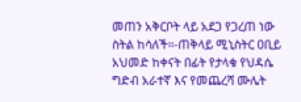መጠን አቅርቦት ላይ አደጋ የጋረጠ ነው ስትል ከሳለች።-ጠቅላይ ሚኒስትር ዐቢይ አህመድ ከቀናት በፊት የታላቁ የህዳሴ ግድብ አራተኛ እና የመጨረሻ ሙሌት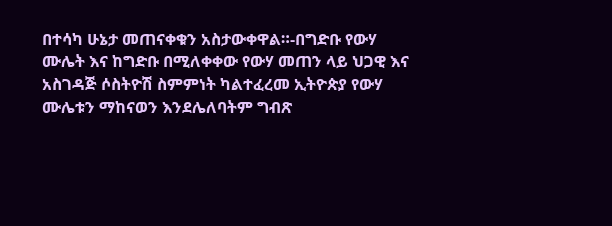በተሳካ ሁኔታ መጠናቀቁን አስታውቀዋል።-በግድቡ የውሃ ሙሌት እና ከግድቡ በሚለቀቀው የውሃ መጠን ላይ ህጋዊ እና አስገዳጅ ሶስትዮሽ ስምምነት ካልተፈረመ ኢትዮጵያ የውሃ ሙሌቱን ማከናወን እንደሌለባትም ግብጽ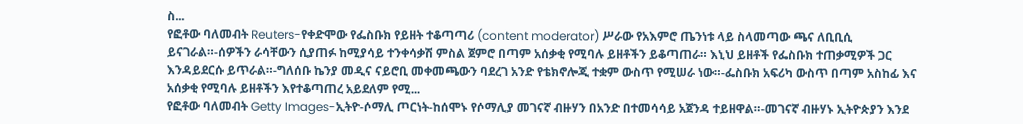ስ...
የፎቶው ባለመብት Reuters-የቀድሞው የፌስቡክ የይዘት ተቆጣጣሪ (content moderator) ሥራው የአእምሮ ጤንነቱ ላይ ስላመጣው ጫና ለቢቢሲ ይናገራል።-ሰዎችን ራሳቸውን ሲያጠፉ ከሚያሳይ ተንቀሳቃሽ ምስል ጀምሮ በጣም አሰቃቂ የሚባሉ ይዘቶችን ይቆጣጠራ። እኒህ ይዘቶች የፌስቡክ ተጠቃሚዎች ጋር እንዳይደርሱ ይጥራል።-ግለሰቡ ኬንያ መዲና ናይሮቢ መቀመጫውን ባደረገ አንድ የቴክኖሎጂ ተቋም ውስጥ የሚሠራ ነው።-ፌስቡክ አፍሪካ ውስጥ በጣም አስከፊ እና አሰቃቂ የሚባሉ ይዘቶችን እየተቆጣጠረ አይደለም የሚ...
የፎቶው ባለመብት Getty Images-ኢትዮ-ሶማሊ ጦርነት-ከሰሞኑ የሶማሊያ መገናኛ ብዙሃን በአንድ በተመሳሳይ አጀንዳ ተይዘዋል።-መገናኛ ብዙሃኑ ኢትዮጵያን እንደ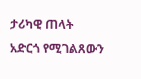ታሪካዊ ጠላት አድርጎ የሚገልጸውን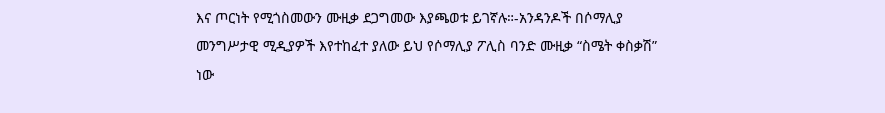እና ጦርነት የሚጎስመውን ሙዚቃ ደጋግመው እያጫወቱ ይገኛሉ።-አንዳንዶች በሶማሊያ መንግሥታዊ ሚዲያዎች እየተከፈተ ያለው ይህ የሶማሊያ ፖሊስ ባንድ ሙዚቃ “ስሜት ቀስቃሽ” ነው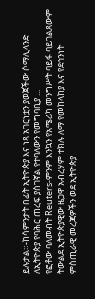ይሉታል።-ከሳምንታት በፊት ኢትዮጵያ እና ነጻ አገርነቷን ያወጀችው ሶማሊላንድ ለኢትዮጵያ የባሕር ጠረፍ ያስገኛል የተባለውን የመግባቢያ ...
የፎቶው ባለመብት Reuters-ምንም እንኳን የአሜሪካ መንግሥት ባይፋ ባይገልጸውም ትውልደ ኢትዮጵያዊው ዜጋዋ አብረሃም ተክሉ ለማ የመከላከያ እና የደኅንነት ምስጢራዊ መረጃዎችን ወደ ኢትዮጵያ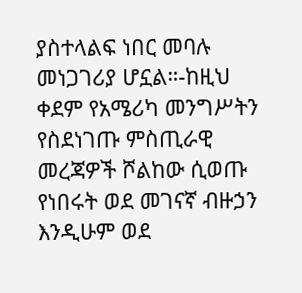ያስተላልፍ ነበር መባሉ መነጋገሪያ ሆኗል።-ከዚህ ቀደም የአሜሪካ መንግሥትን የስደነገጡ ምስጢራዊ መረጃዎች ሾልከው ሲወጡ የነበሩት ወደ መገናኛ ብዙኃን እንዲሁም ወደ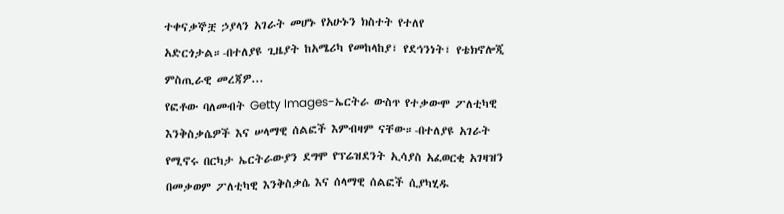ተቀናቃኞቿ ኃያላን አገራት መሆኑ የአሁኑን ክስተት የተለየ አድርጎታል።-በተለያዩ ጊዜያት ከአሜሪካ የመከላከያ፣ የደኅንነት፣ የቴክኖሎጂ ምስጢራዊ መረጃዎ...
የፎቶው ባለመብት Getty Images-ኤርትራ ውስጥ የተቃውሞ ፖለቲካዊ እንቅስቃሴዎች እና ሠላማዊ ሰልፎች እምብዛም ናቸው።-በተለያዩ አገራት የሚኖሩ በርካታ ኤርትራውያን ደግሞ የፕሬዝደንት ኢሳያስ አፈወርቂ አገዛዝን በመቃወም ፖለቲካዊ እንቅስቃሴ እና ሰላማዊ ሰልፎች ሲያካሂዱ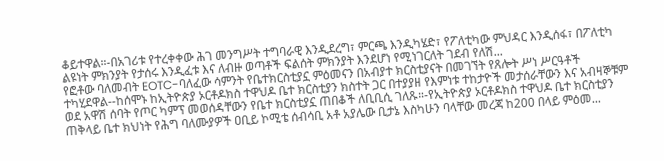ቆይተዋል።-በአገሪቱ የተረቀቀው ሕገ መንግሥት ተግባራዊ እንዲደረግ፣ ምርጫ እንዲካሄድ፣ የፖለቲካው ምህዳር እንዲሰፋ፣ በፖለቲካ ልዩነት ምክንያት የታሰሩ እንዲፈቱ እና ለብዙ ወጣቶች ፍልሰት ምክንያት እንደሆነ የሚነገርለት ገደብ የለሽ...
የፎቶው ባለመብት EOTC-ባለፈው ሳምንት የቤተክርስቲያኗ ምዕመናን በአብያተ ክርስቲያናት በመገኘት የጸሎት ሥነ ሥርዓቶች ተካሂደዋል--ከሰሞኑ ከኢትዮጵያ ኦርቶዶክስ ተዋህዶ ቤተ ክርስቲያን ክስተት ጋር በተያያዘ የእምነቱ ተከታዮች መታሰራቸውን እና አብዛኞቹም ወደ አዋሽ ሰባት የጦር ካምፕ መወሰዳቸውን የቤተ ክርስቲያኗ ጠበቆች ለቢቢሲ ገለጹ።-የኢትዮጵያ ኦርቶዶክስ ተዋህዶ ቤተ ክርስቲያን ጠቅላይ ቤተ ክህነት የሕግ ባለሙያዎች ዐቢይ ኮሚቴ ሰብሳቢ አቶ አያሌው ቢታኔ እስካሁን ባላቸው መረጃ ከ200 በላይ ምዕመ...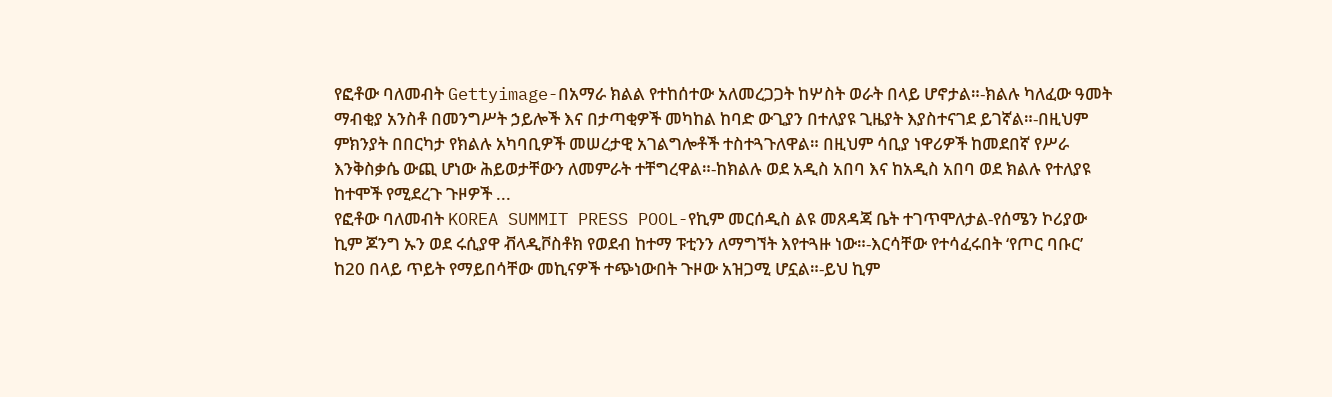የፎቶው ባለመብት Gettyimage-በአማራ ክልል የተከሰተው አለመረጋጋት ከሦስት ወራት በላይ ሆኖታል።-ክልሉ ካለፈው ዓመት ማብቂያ አንስቶ በመንግሥት ኃይሎች እና በታጣቂዎች መካከል ከባድ ውጊያን በተለያዩ ጊዜያት እያስተናገደ ይገኛል።-በዚህም ምክንያት በበርካታ የክልሉ አካባቢዎች መሠረታዊ አገልግሎቶች ተስተጓጉለዋል። በዚህም ሳቢያ ነዋሪዎች ከመደበኛ የሥራ እንቅስቃሴ ውጪ ሆነው ሕይወታቸውን ለመምራት ተቸግረዋል።-ከክልሉ ወደ አዲስ አበባ እና ከአዲስ አበባ ወደ ክልሉ የተለያዩ ከተሞች የሚደረጉ ጉዞዎች ...
የፎቶው ባለመብት KOREA SUMMIT PRESS POOL-የኪም መርሰዲስ ልዩ መጸዳጃ ቤት ተገጥሞለታል-የሰሜን ኮሪያው ኪም ጆንግ ኡን ወደ ሩሲያዋ ቭላዲቮስቶክ የወደብ ከተማ ፑቲንን ለማግኘት እየተጓዙ ነው።-እርሳቸው የተሳፈሩበት ‘የጦር ባቡር’ ከ20 በላይ ጥይት የማይበሳቸው መኪናዎች ተጭነውበት ጉዞው አዝጋሚ ሆኗል።-ይህ ኪም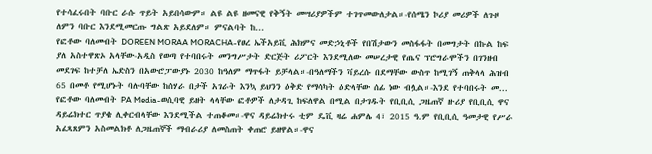የተሳፈሩበት ባቡር ራሱ ጥይት አይበሳውም። ልዩ ልዩ ዘመናዊ የቅኝት መሣሪያዎችም ተገጥመውለታል።-የሰሜን ኮሪያ መሪዎች ለጉዞ ለምን ባቡር እንደሚመርጡ ግልጽ አይደለም። ምናልባት ከ...
የፎቶው ባለመብት DOREEN MORAA MORACHA-የፀረ ኤችአይቪ ሕክምና መድኃኒቶች የበሽታውን መስፋፋት በመግታት በኩል ከፍ ያለ አስተዋጽኦ አላቸው-አዲስ የወጣ የተባበሩት መንግሥታት ድርጅት ሪፖርት እንደሚለው መሠረታዊ የጤና ፕሮግራሞችን በገንዘብ መደገፍ ከተቻለ ኤድስን በአውሮፓውያኑ 2030 ከዓለም ማጥፋት ይቻላል።-በዓለማችን ቫይረሱ በደማቸው ውስጥ ከሚገኝ ጠቅላላ ሕዝብ 65 በመቶ የሚሆኑት ባሉባቸው ከሰሃራ በታች አገራት እንኳ ይህንን ዕቅድ የማሳካት ዕድላቸው ሰፊ ነው ብሏል።-እንደ የተባበሩት መ...
የፎቶው ባለመብት PA Media-ወሲባዊ ይዘት ላላቸው ፎቶዎች ለታዳጊ ከፍለዋል በሚል በታገዱት የቢቢሲ ጋዜጠኛ ዙሪያ የቢቢሲ ዋና ዳይሬክተር ጥያቄ ሊቀርብላቸው እንደሚችል ተጠቆመ።-ዋና ዳይሬክተሩ ቲም ዴቪ ዛሬ ሐምሌ 4፣ 2015 ዓ.ም የቢቢሲ ዓመታዊ የሥራ አፈጻጸምን አስመልክቶ ለጋዜጠኞች ማብራሪያ ለመስጠት ቀጠሮ ይዘዋል።-ዋና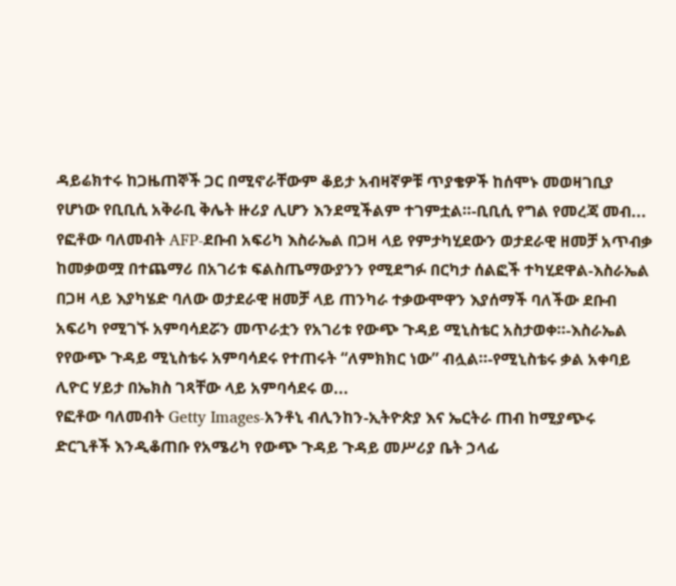ዳይሬክተሩ ከጋዜጠኞች ጋር በሚኖራቸውም ቆይታ አብዛኛዎቹ ጥያቄዎች ከሰሞኑ መወዛገቢያ የሆነው የቢቢሲ አቅራቢ ቅሌት ዙሪያ ሊሆን እንደሚችልም ተገምቷል።-ቢቢሲ የግል የመረጃ መብ...
የፎቶው ባለመብት AFP-ደቡብ አፍሪካ እስራኤል በጋዛ ላይ የምታካሂደውን ወታደራዊ ዘመቻ አጥብቃ ከመቃወሟ በተጨማሪ በአገሪቱ ፍልስጤማውያንን የሚደግፉ በርካታ ሰልፎች ተካሂደዋል-እስራኤል በጋዛ ላይ እያካሄድ ባለው ወታደራዊ ዘመቻ ላይ ጠንካራ ተቃውሞዋን እያሰማች ባለችው ደቡብ አፍሪካ የሚገኙ አምባሳደሯን መጥራቷን የአገሪቱ የውጭ ጉዳይ ሚኒስቴር አስታወቀ።-እስራኤል የየውጭ ጉዳይ ሚኒስቴሩ አምባሳደሩ የተጠሩት “ለምክክር ነው” ብሏል።-የሚኒስቴሩ ቃል አቀባይ ሊዮር ሃይታ በኤክስ ገጻቸው ላይ አምባሳደሩ ወ...
የፎቶው ባለመብት Getty Images-አንቶኒ ብሊንከን-ኢትዮጵያ እና ኤርትራ ጠብ ከሚያጭሩ ድርጊቶች እንዲቆጠቡ የአሜሪካ የውጭ ጉዳይ ጉዳይ መሥሪያ ቤት ኃላፊ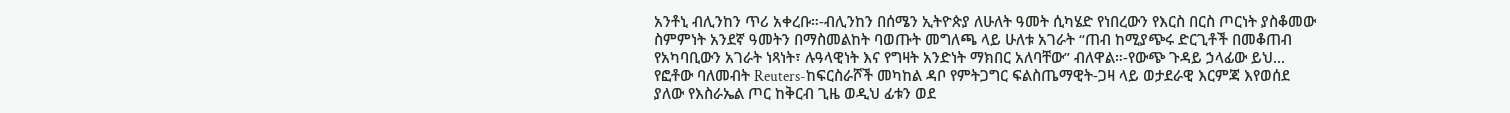አንቶኒ ብሊንከን ጥሪ አቀረቡ።-ብሊንከን በሰሜን ኢትዮጵያ ለሁለት ዓመት ሲካሄድ የነበረውን የእርስ በርስ ጦርነት ያስቆመው ስምምነት አንደኛ ዓመትን በማስመልከት ባወጡት መግለጫ ላይ ሁለቱ አገራት “ጠብ ከሚያጭሩ ድርጊቶች በመቆጠብ የአካባቢውን አገራት ነጻነት፣ ሉዓላዊነት እና የግዛት አንድነት ማክበር አለባቸው” ብለዋል።-የውጭ ጉዳይ ኃላፊው ይህ...
የፎቶው ባለመብት Reuters-ከፍርስራሾች መካከል ዳቦ የምትጋግር ፍልስጤማዊት-ጋዛ ላይ ወታደራዊ እርምጃ እየወሰደ ያለው የእስራኤል ጦር ከቅርብ ጊዜ ወዲህ ፊቱን ወደ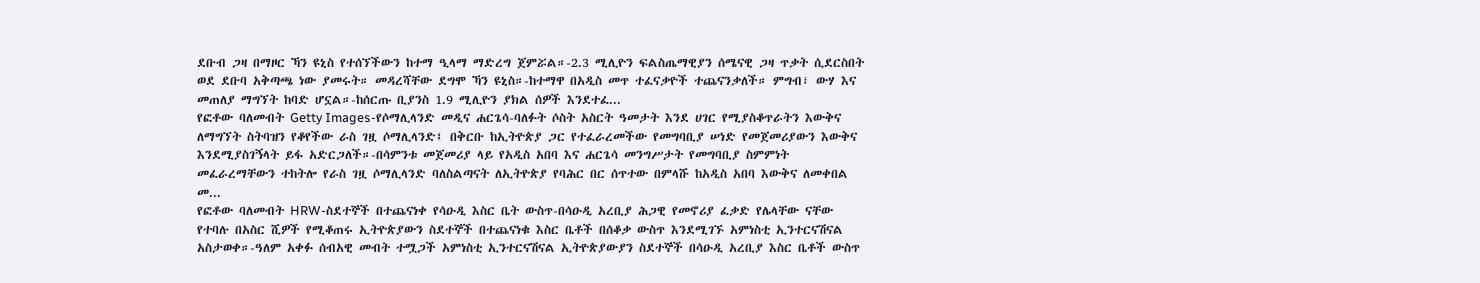ደቡብ ጋዛ በማዞር ኻን ዩኒስ የተሰኘችውን ከተማ ዒላማ ማድረግ ጀምሯል።-2.3 ሚሊዮን ፍልስጤማዊያን ሰሜናዊ ጋዛ ጥቃት ሲደርስበት ወደ ደቡባ አቅጣጫ ነው ያመሩት። መዳረሻቸው ደግሞ ኻን ዩኒስ።-ከተማዋ በአዲስ መጥ ተፈናቃዮች ተጨናንቃለች። ምግብ፣ ውሃ እና መጠለያ ማግኘት ከባድ ሆኗል።-ከሰርጡ ቢያንስ 1.9 ሚሊዮን ያክል ሰዎች እንደተፈ...
የፎቶው ባለመብት Getty Images-የሶማሊላንድ መዲና ሐርጌሳ-ባለፉት ሶስት አስርት ዓመታት እንደ ሀገር የሚያስቆጥራትን እውቅና ለማግኘት ስትባዝን የቆየችው ራስ ገዟ ሶማሊላንድ፤ በቅርቡ ከኢትዮጵያ ጋር የተፈራረመችው የመግባቢያ ሠነድ የመጀመሪያውን እውቅና እንደሚያስገኝላት ይፋ አድርጋለች።-በሳምንቱ መጀመሪያ ላይ የአዲስ አበባ እና ሐርጌሳ መንግሥታት የመግባቢያ ስምምነት መፈራረማቸውን ተከትሎ የራስ ገዟ ሶማሊላንድ ባለስልጣናት ለኢትዮጵያ የባሕር በር ሰጥተው በምላሹ ከአዲስ አበባ እውቅና ለመቀበል መ...
የፎቶው ባለመብት HRW-ስደተኞች በተጨናነቀ የሳዑዲ እስር ቤት ውስጥ-በሳዑዲ አረቢያ ሕጋዊ የመኖሪያ ፈቃድ የሌላቸው ናቸው የተባሉ በአስር ሺዎች የሚቆጠሩ ኢትዮጵያውን ስደተኞች በተጨናነቁ እስር ቤቶች በሰቆቃ ውስጥ እንደሚገኙ አምነስቲ ኢንተርናሽናል አስታወቀ።-ዓለም አቀፉ ሰብአዊ መብት ተሟጋች አምነስቲ ኢንተርናሽናል ኢትዮጵያውያን ስደተኞች በሳዑዲ አረቢያ እስር ቤቶች ውስጥ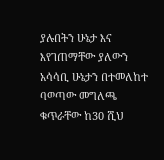ያሉበትን ሁኔታ እና እየገጠማቸው ያለውን አሳሳቢ ሁኔታን በተመለከተ ባወጣው መግለጫ ቁጥራቸው ከ30 ሺህ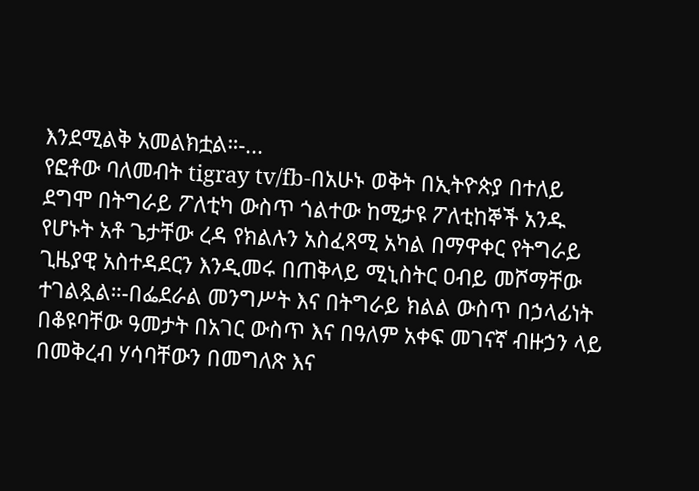እንደሚልቅ አመልክቷል።-...
የፎቶው ባለመብት tigray tv/fb-በአሁኑ ወቅት በኢትዮጵያ በተለይ ደግሞ በትግራይ ፖለቲካ ውስጥ ጎልተው ከሚታዩ ፖለቲከኞች አንዱ የሆኑት አቶ ጌታቸው ረዳ የክልሉን አስፈጻሚ አካል በማዋቀር የትግራይ ጊዜያዊ አስተዳደርን እንዲመሩ በጠቅላይ ሚኒስትር ዐብይ መሾማቸው ተገልጿል።-በፌደራል መንግሥት እና በትግራይ ክልል ውስጥ በኃላፊነት በቆዩባቸው ዓመታት በአገር ውስጥ እና በዓለም አቀፍ መገናኛ ብዙኃን ላይ በመቅረብ ሃሳባቸውን በመግለጽ እና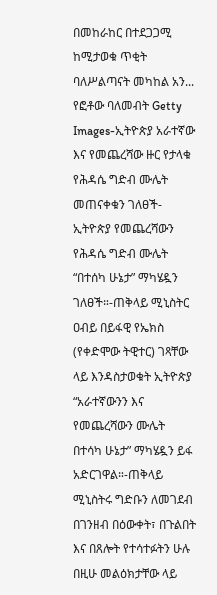በመከራከር በተደጋጋሚ ከሚታወቁ ጥቂት ባለሥልጣናት መካከል አን...
የፎቶው ባለመብት Getty Images-ኢትዮጵያ አራተኛው እና የመጨረሻው ዙር የታላቁ የሕዳሴ ግድብ ሙሌት መጠናቀቁን ገለፀች-ኢትዮጵያ የመጨረሻውን የሕዳሴ ግድብ ሙሌት “በተሰካ ሁኔታ” ማካሄዷን ገለፀች።-ጠቅላይ ሚኒስትር ዐብይ በይፋዊ የኤክስ (የቀድሞው ትዊተር) ገጻቸው ላይ እንዳስታወቁት ኢትዮጵያ “አራተኛውንን እና የመጨረሻውን ሙሌት በተሳካ ሁኔታ” ማካሄዷን ይፋ አድርገዋል።-ጠቅላይ ሚኒስትሩ ግድቡን ለመገደብ በገንዘብ በዕውቀት፣ በጉልበት እና በጸሎት የተሳተፉትን ሁሉ በዚሁ መልዕክታቸው ላይ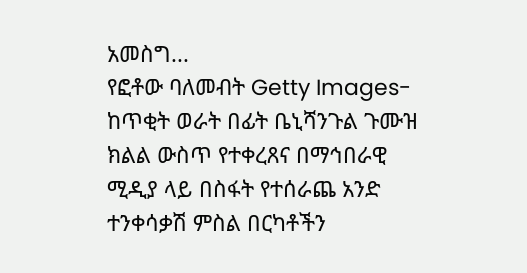አመስግ...
የፎቶው ባለመብት Getty Images-ከጥቂት ወራት በፊት ቤኒሻንጉል ጉሙዝ ክልል ውስጥ የተቀረጸና በማኅበራዊ ሚዲያ ላይ በስፋት የተሰራጨ አንድ ተንቀሳቃሽ ምስል በርካቶችን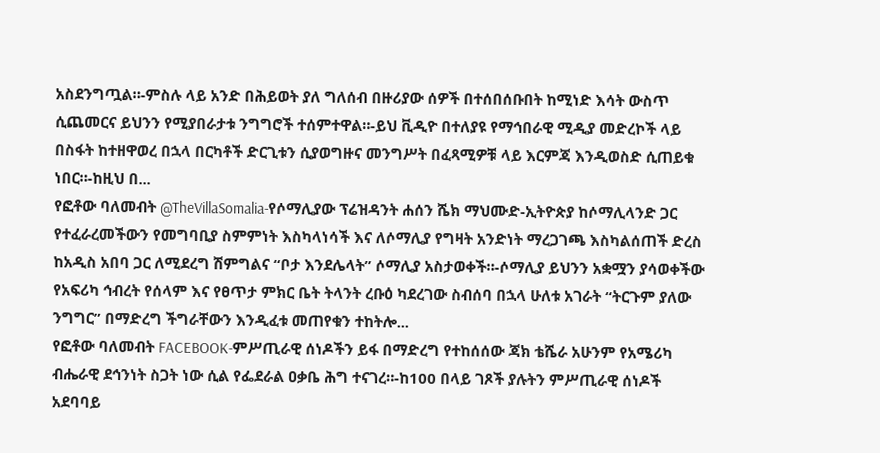አስደንግጧል።-ምስሉ ላይ አንድ በሕይወት ያለ ግለሰብ በዙሪያው ሰዎች በተሰበሰቡበት ከሚነድ እሳት ውስጥ ሲጨመርና ይህንን የሚያበራታቱ ንግግሮች ተሰምተዋል።-ይህ ቪዲዮ በተለያዩ የማኅበራዊ ሚዲያ መድረኮች ላይ በስፋት ከተዘዋወረ በኋላ በርካቶች ድርጊቱን ሲያወግዙና መንግሥት በፈጻሚዎቹ ላይ እርምጃ እንዲወስድ ሲጠይቁ ነበር።-ከዚህ በ...
የፎቶው ባለመብት @TheVillaSomalia-የሶማሊያው ፕሬዝዳንት ሐሰን ሼክ ማህሙድ-ኢትዮጵያ ከሶማሊላንድ ጋር የተፈራረመችውን የመግባቢያ ስምምነት እስካላነሳች እና ለሶማሊያ የግዛት አንድነት ማረጋገጫ እስካልሰጠች ድረስ ከአዲስ አበባ ጋር ለሚደረግ ሽምግልና “ቦታ እንደሌላት” ሶማሊያ አስታወቀች።-ሶማሊያ ይህንን አቋሟን ያሳወቀችው የአፍሪካ ኅብረት የሰላም እና የፀጥታ ምክር ቤት ትላንት ረቡዕ ካደረገው ስብሰባ በኋላ ሁለቱ አገራት “ትርጉም ያለው ንግግር” በማድረግ ችግራቸውን እንዲፈቱ መጠየቁን ተከትሎ...
የፎቶው ባለመብት FACEBOOK-ምሥጢራዊ ሰነዶችን ይፋ በማድረግ የተከሰሰው ጃክ ቴሼራ አሁንም የአሜሪካ ብሔራዊ ደኅንነት ስጋት ነው ሲል የፌደራል ዐቃቤ ሕግ ተናገረ።-ከ100 በላይ ገጾች ያሉትን ምሥጢራዊ ሰነዶች አደባባይ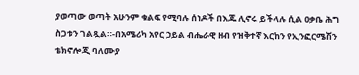ያወጣው ወጣት አሁንም ቁልፍ የሚባሉ ሰነዶች በእጁ ሊኖሩ ይችላሉ ሲል ዐቃቤ ሕግ ስጋቱን ገልጿል።-በአሜሪካ አየር ኃይል ብሔራዊ ዘብ የዝቅተኛ እርከን የኢንፎርሜሽን ቴክኖሎጂ ባለሙያ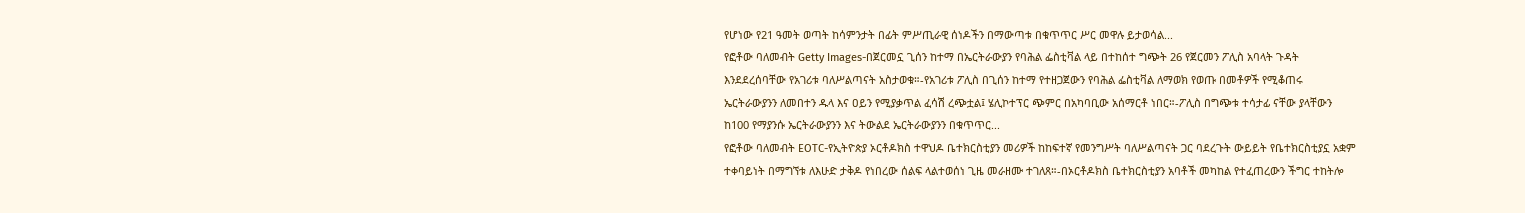የሆነው የ21 ዓመት ወጣት ከሳምንታት በፊት ምሥጢራዊ ሰነዶችን በማውጣቱ በቁጥጥር ሥር መዋሉ ይታወሳል...
የፎቶው ባለመብት Getty Images-በጀርመኗ ጊሰን ከተማ በኤርትራውያን የባሕል ፌስቲቫል ላይ በተከሰተ ግጭት 26 የጀርመን ፖሊስ አባላት ጉዳት እንደደረሰባቸው የአገሪቱ ባለሥልጣናት አስታወቁ።-የአገሪቱ ፖሊስ በጊሰን ከተማ የተዘጋጀውን የባሕል ፌስቲቫል ለማወክ የወጡ በመቶዎች የሚቆጠሩ ኤርትራውያንን ለመበተን ዱላ እና ዐይን የሚያቃጥል ፈሳሽ ረጭቷል፤ ሄሊኮተፕር ጭምር በአካባቢው አሰማርቶ ነበር።-ፖሊስ በግጭቱ ተሳታፊ ናቸው ያላቸውን ከ100 የማያንሱ ኤርትራውያንን እና ትውልደ ኤርትራውያንን በቁጥጥር...
የፎቶው ባለመብት EOTC-የኢትዮጵያ ኦርቶዶክስ ተዋህዶ ቤተክርስቲያን መሪዎች ከከፍተኛ የመንግሥት ባለሥልጣናት ጋር ባደረጉት ውይይት የቤተክርስቲያኗ አቋም ተቀባይነት በማግኘቱ ለእሁድ ታቅዶ የነበረው ሰልፍ ላልተወሰነ ጊዜ መራዘሙ ተገለጸ።-በኦርቶዶክስ ቤተክርስቲያን አባቶች መካከል የተፈጠረውን ችግር ተከትሎ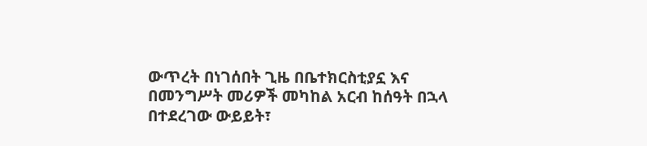ውጥረት በነገሰበት ጊዜ በቤተክርስቲያኗ እና በመንግሥት መሪዎች መካከል አርብ ከሰዓት በኋላ በተደረገው ውይይት፣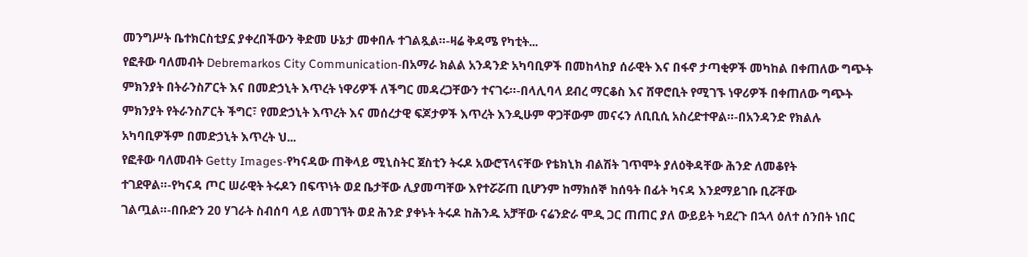መንግሥት ቤተክርስቲያኗ ያቀረበችውን ቅድመ ሁኔታ መቀበሉ ተገልጿል።-ዛሬ ቅዳሜ የካቲት...
የፎቶው ባለመብት Debremarkos City Communication-በአማራ ክልል አንዳንድ አካባቢዎች በመከላከያ ሰራዊት እና በፋኖ ታጣቂዎች መካከል በቀጠለው ግጭት ምክንያት በትራንስፖርት እና በመድኃኒት እጥረት ነዋሪዎች ለችግር መዳረጋቸውን ተናገሩ።-በላሊባላ ደብረ ማርቆስ እና ሸዋሮቢት የሚገኙ ነዋሪዎች በቀጠለው ግጭት ምክንያት የትራንስፖርት ችግር፣ የመድኃኒት እጥረት እና መሰረታዊ ፍጆታዎች እጥረት እንዲሁም ዋጋቸውም መናሩን ለቢቢሲ አስረድተዋል።-በአንዳንድ የክልሉ አካባቢዎችም በመድኃኒት እጥረት ህ...
የፎቶው ባለመብት Getty Images-የካናዳው ጠቅላይ ሚኒስትር ጀስቲን ትሩዶ አውሮፕላናቸው የቴክኒክ ብልሽት ገጥሞት ያለዕቅዳቸው ሕንድ ለመቆየት ተገደዋል።-የካናዳ ጦር ሠራዊት ትሩዶን በፍጥነት ወደ ቤታቸው ሊያመጣቸው እየተሯሯጠ ቢሆንም ከማክሰኞ ከሰዓት በፊት ካናዳ እንደማይገቡ ቢሯቸው ገልጧል።-በቡድን 20 ሃገራት ስብሰባ ላይ ለመገኘት ወደ ሕንድ ያቀኑት ትሩዶ ከሕንዱ አቻቸው ናሬንድራ ሞዲ ጋር ጠጠር ያለ ውይይት ካደረጉ በኋላ ዕለተ ሰንበት ነበር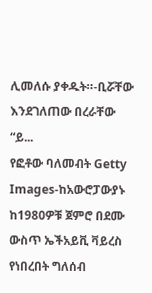ሊመለሱ ያቀዱት።-ቢሯቸው እንደገለጠው በረራቸው “ይ...
የፎቶው ባለመብት Getty Images-ከአውሮፓውያኑ ከ1980ዎቹ ጀምሮ በደሙ ውስጥ ኤችአይቪ ቫይረስ የነበረበት ግለሰብ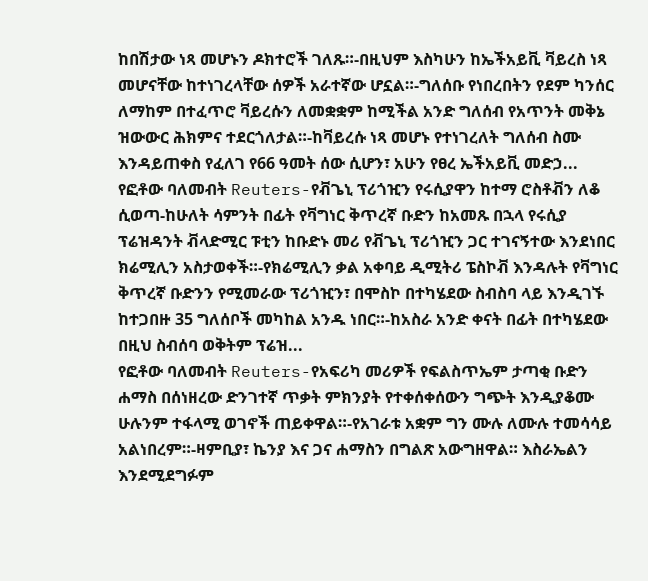ከበሽታው ነጻ መሆኑን ዶክተሮች ገለጹ።-በዚህም እስካሁን ከኤችአይቪ ቫይረስ ነጻ መሆናቸው ከተነገረላቸው ሰዎች አራተኛው ሆኗል።-ግለሰቡ የነበረበትን የደም ካንሰር ለማከም በተፈጥሮ ቫይረሱን ለመቋቋም ከሚችል አንድ ግለሰብ የአጥንት መቅኔ ዝውውር ሕክምና ተደርጎለታል።-ከቫይረሱ ነጻ መሆኑ የተነገረለት ግለሰብ ስሙ እንዳይጠቀስ የፈለገ የ66 ዓመት ሰው ሲሆን፣ አሁን የፀረ ኤችአይቪ መድኃ...
የፎቶው ባለመብት Reuters-የቭጌኒ ፕሪጎዢን የሩሲያዋን ከተማ ሮስቶቭን ለቆ ሲወጣ-ከሁለት ሳምንት በፊት የቫግነር ቅጥረኛ ቡድን ከአመጹ በኋላ የሩሲያ ፕሬዝዳንት ቭላድሚር ፑቲን ከቡድኑ መሪ የቭጌኒ ፕሪጎዢን ጋር ተገናኝተው እንደነበር ክሬሚሊን አስታወቀች።-የክሬሚሊን ቃል አቀባይ ዲሚትሪ ፔስኮቭ እንዳሉት የቫግነር ቅጥረኛ ቡድንን የሚመራው ፕሪጎዢን፣ በሞስኮ በተካሄደው ስብስባ ላይ እንዲገኙ ከተጋበዙ 35 ግለሰቦች መካከል አንዱ ነበር።-ከአስራ አንድ ቀናት በፊት በተካሄደው በዚህ ስብሰባ ወቅትም ፕሬዝ...
የፎቶው ባለመብት Reuters-የአፍሪካ መሪዎች የፍልስጥኤም ታጣቂ ቡድን ሐማስ በሰነዘረው ድንገተኛ ጥቃት ምክንያት የተቀሰቀሰውን ግጭት እንዲያቆሙ ሁሉንም ተፋላሚ ወገኖች ጠይቀዋል።-የአገራቱ አቋም ግን ሙሉ ለሙሉ ተመሳሳይ አልነበረም።-ዛምቢያ፣ ኬንያ እና ጋና ሐማስን በግልጽ አውግዘዋል። እስራኤልን እንደሚደግፉም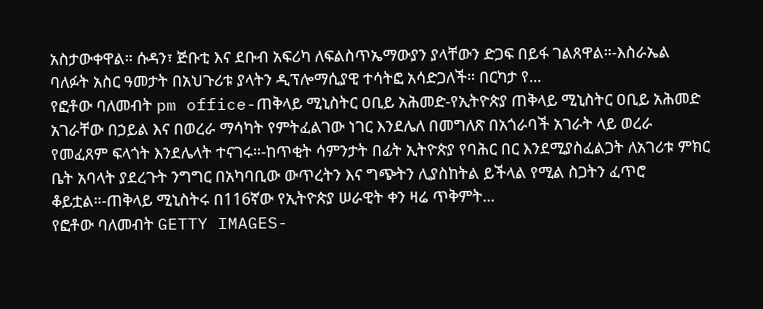አስታውቀዋል። ሱዳን፣ ጅቡቲ እና ደቡብ አፍሪካ ለፍልስጥኤማውያን ያላቸውን ድጋፍ በይፋ ገልጸዋል።-እስራኤል ባለፉት አስር ዓመታት በአህጉሪቱ ያላትን ዲፕሎማሲያዊ ተሳትፎ አሳድጋለች። በርካታ የ...
የፎቶው ባለመብት pm office-ጠቅላይ ሚኒስትር ዐቢይ አሕመድ-የኢትዮጵያ ጠቅላይ ሚኒስትር ዐቢይ አሕመድ አገራቸው በኃይል እና በወረራ ማሳካት የምትፈልገው ነገር እንደሌለ በመግለጽ በአጎራባች አገራት ላይ ወረራ የመፈጸም ፍላጎት እንደሌላት ተናገሩ።-ከጥቂት ሳምንታት በፊት ኢትዮጵያ የባሕር በር እንደሚያስፈልጋት ለአገሪቱ ምክር ቤት አባላት ያደረጉት ንግግር በአካባቢው ውጥረትን እና ግጭትን ሊያስከትል ይችላል የሚል ስጋትን ፈጥሮ ቆይቷል።-ጠቅላይ ሚኒስትሩ በ116ኛው የኢትዮጵያ ሠራዊት ቀን ዛሬ ጥቅምት...
የፎቶው ባለመብት GETTY IMAGES-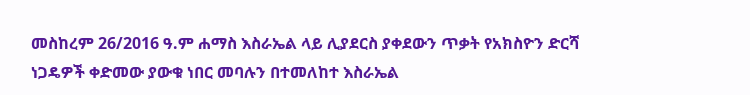መስከረም 26/2016 ዓ.ም ሐማስ እስራኤል ላይ ሊያደርስ ያቀደውን ጥቃት የአክስዮን ድርሻ ነጋዴዎች ቀድመው ያውቁ ነበር መባሉን በተመለከተ እስራኤል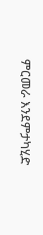ምርመራ እንደምታካሂድ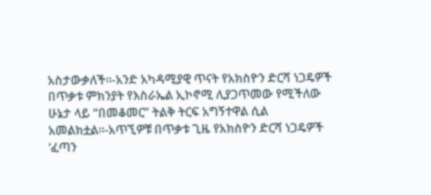አስታውቃለች።-አንድ አካዳሚያዊ ጥናት የአክስዮን ድርሻ ነጋዴዎች በጥቃቱ ምክንያት የእስራኤል ኢኮኖሚ ሊያጋጥመው የሚችለው ሁኔታ ላይ “በመቆመር” ትልቅ ትርፍ አግኝተዋል ሲል አመልክቷል።-አጥኚዎቹ በጥቃቱ ጊዜ የአክስዮን ድርሻ ነጋዴዎች ‘ፈጣን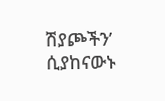ሽያጮችን’ ሲያከናውኑ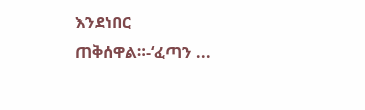እንደነበር ጠቅሰዋል።-‘ፈጣን ...